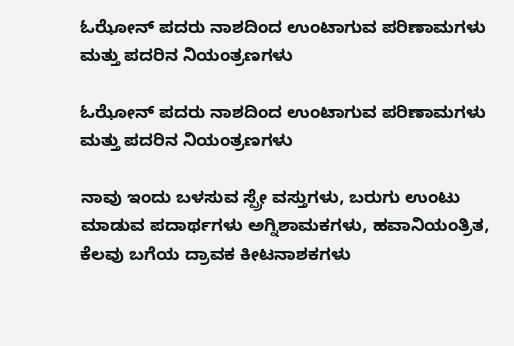ಓಝೋನ್ ಪದರು ನಾಶದಿಂದ ಉಂಟಾಗುವ ಪರಿಣಾಮಗಳು ಮತ್ತು ಪದರಿನ ನಿಯಂತ್ರಣಗಳು

ಓಝೋನ್ ಪದರು ನಾಶದಿಂದ ಉಂಟಾಗುವ ಪರಿಣಾಮಗಳು ಮತ್ತು ಪದರಿನ ನಿಯಂತ್ರಣಗಳು

ನಾವು ಇಂದು ಬಳಸುವ ಸ್ಪ್ರೇ ವಸ್ತುಗಳು, ಬರುಗು ಉಂಟು ಮಾಡುವ ಪದಾರ್ಥಗಳು ಅಗ್ನಿಶಾಮಕಗಳು, ಹವಾನಿಯಂತ್ರಿತ, ಕೆಲವು ಬಗೆಯ ದ್ರಾವಕ ಕೀಟನಾಶಕಗಳು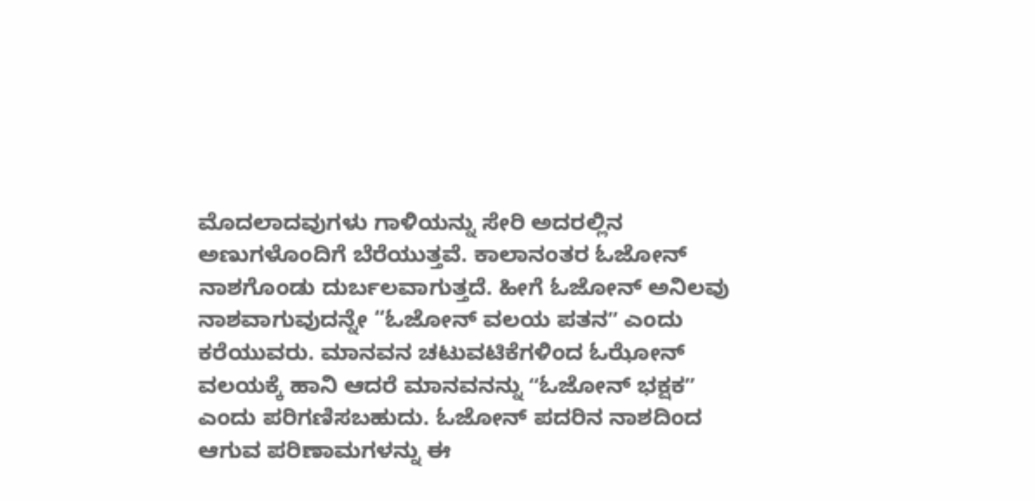ಮೊದಲಾದವುಗಳು ಗಾಳಿಯನ್ನು ಸೇರಿ ಅದರಲ್ಲಿನ ಅಣುಗಳೊಂದಿಗೆ ಬೆರೆಯುತ್ತವೆ. ಕಾಲಾನಂತರ ಓಜೋನ್‌ ನಾಶಗೊಂಡು ದುರ್ಬಲವಾಗುತ್ತದೆ. ಹೀಗೆ ಓಜೋನ್‌ ಅನಿಲವು ನಾಶವಾಗುವುದನ್ನೇ “ಓಜೋನ್‌ ವಲಯ ಪತನʼʼ ಎಂದು ಕರೆಯುವರು. ಮಾನವನ ಚಟುವಟಿಕೆಗಳಿಂದ ಓಝೋನ್ ವಲಯಕ್ಕೆ ಹಾನಿ ಆದರೆ ಮಾನವನನ್ನು ʻʻಓಜೋನ್‌ ಭಕ್ಷಕʼʼ ಎಂದು ಪರಿಗಣಿಸಬಹುದು. ಓಜೋನ್‌ ಪದರಿನ ನಾಶದಿಂದ ಆಗುವ ಪರಿಣಾಮಗಳನ್ನು ಈ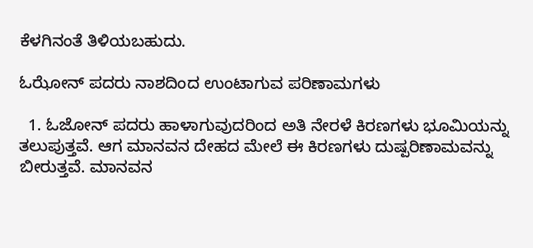ಕೆಳಗಿನಂತೆ ತಿಳಿಯಬಹುದು.

ಓಝೋನ್ ಪದರು ನಾಶದಿಂದ ಉಂಟಾಗುವ ಪರಿಣಾಮಗಳು

  1. ಓಜೋನ್ ಪದರು ಹಾಳಾಗುವುದರಿಂದ ಅತಿ ನೇರಳೆ ಕಿರಣಗಳು ಭೂಮಿಯನ್ನು ತಲುಪುತ್ತವೆ. ಆಗ ಮಾನವನ ದೇಹದ ಮೇಲೆ ಈ ಕಿರಣಗಳು ದುಷ್ಪರಿಣಾಮವನ್ನು ಬೀರುತ್ತವೆ. ಮಾನವನ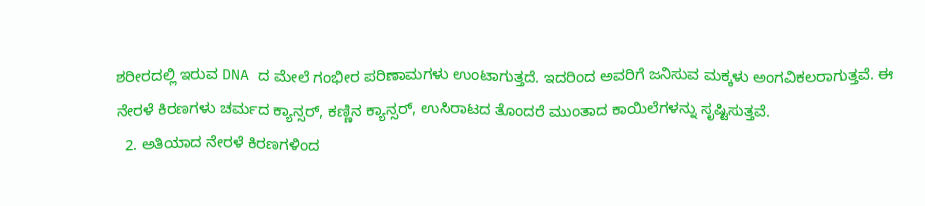ಶರೀರದಲ್ಲಿ ಇರುವ DNA ದ ಮೇಲೆ ಗಂಭೀರ ಪರಿಣಾಮಗಳು ಉಂಟಾಗುತ್ತದೆ. ಇದರಿಂದ ಅವರಿಗೆ ಜನಿಸುವ ಮಕ್ಕಳು ಅಂಗವಿಕಲರಾಗುತ್ತವೆ. ಈ ನೇರಳೆ ಕಿರಣಗಳು ಚರ್ಮದ ಕ್ಯಾನ್ಸರ್, ಕಣ್ಣಿನ ಕ್ಯಾನ್ಸರ್, ಉಸಿರಾಟದ ತೊಂದರೆ ಮುಂತಾದ ಕಾಯಿಲೆಗಳನ್ನು ಸೃಷ್ಟಿಸುತ್ತವೆ.
  2. ಅತಿಯಾದ ನೇರಳೆ ಕಿರಣಗಳಿಂದ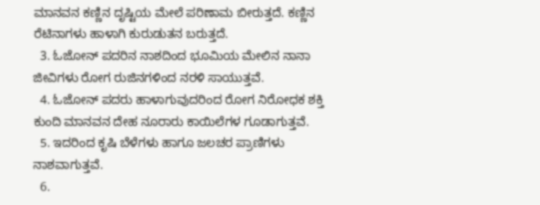ಮಾನವನ ಕಣ್ಣಿನ ದೃಷ್ಟಿಯ ಮೇಲೆ ಪರಿಣಾಮ ಬೀರುತ್ತದೆ. ಕಣ್ಣಿನ ರೆಟಿನಾಗಳು ಹಾಳಾಗಿ ಕುರುಡುತನ ಬರುತ್ತದೆ.
  3. ಓಜೋನ್ ಪದರಿನ ನಾಶದಿಂದ ಭೂಮಿಯ ಮೇಲಿನ ನಾನಾ ಜೀವಿಗಳು ರೋಗ ರುಜಿನಗಳಿಂದ ನರಳಿ ಸಾಯುತ್ತವೆ.
  4. ಓಜೋನ್ ಪದರು ಹಾಳಾಗುವುದರಿಂದ ರೋಗ ನಿರೋಧಕ ಶಕ್ತಿ ಕುಂದಿ ಮಾನವನ ದೇಹ ನೂರಾರು ಕಾಯಿಲೆಗಳ ಗೂಡಾಗುತ್ತವೆ.
  5. ಇದರಿಂದ ಕೃಷಿ ಬೆಳೆಗಳು ಹಾಗೂ ಜಲಚರ ಪ್ರಾಣಿಗಳು ನಾಶವಾಗುತ್ತವೆ.
  6.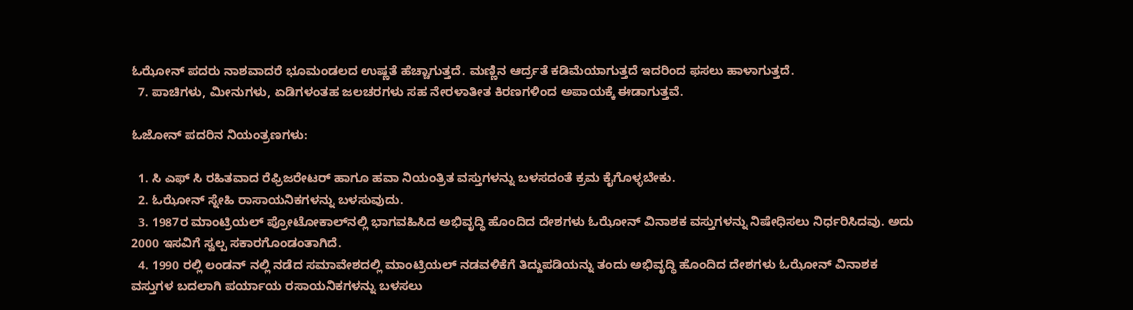ಓಝೋನ್ ಪದರು ನಾಶವಾದರೆ ಭೂಮಂಡಲದ ಉಷ್ಣತೆ ಹೆಚ್ಚಾಗುತ್ತದೆ. ಮಣ್ಣಿನ ಆರ್ದ್ರತೆ ಕಡಿಮೆಯಾಗುತ್ತದೆ ಇದರಿಂದ ಫಸಲು ಹಾಳಾಗುತ್ತದೆ.
  7. ಪಾಚಿಗಳು, ಮೀನುಗಳು, ಏಡಿಗಳಂತಹ ಜಲಚರಗಳು ಸಹ ನೇರಳಾತೀತ ಕಿರಣಗಳಿಂದ ಅಪಾಯಕ್ಕೆ ಈಡಾಗುತ್ತವೆ.

ಓಜೋನ್ ಪದರಿನ ನಿಯಂತ್ರಣಗಳು:

  1. ಸಿ ಎಫ್ ಸಿ ರಹಿತವಾದ ರೆಫ್ರಿಜರೇಟರ್ ಹಾಗೂ ಹವಾ ನಿಯಂತ್ರಿತ ವಸ್ತುಗಳನ್ನು ಬಳಸದಂತೆ ಕ್ರಮ ಕೈಗೊಳ್ಳಬೇಕು.
  2. ಓಝೋನ್ ಸ್ನೇಹಿ ರಾಸಾಯನಿಕಗಳನ್ನು ಬಳಸುವುದು.
  3. 1987ರ ಮಾಂಟ್ರಿಯಲ್ ಪ್ರೋಟೋಕಾಲ್‌ನಲ್ಲಿ ಭಾಗವಹಿಸಿದ ಅಭಿವೃದ್ಧಿ ಹೊಂದಿದ ದೇಶಗಳು ಓಝೋನ್ ವಿನಾಶಕ ವಸ್ತುಗಳನ್ನು ನಿಷೇಧಿಸಲು ನಿರ್ಧರಿಸಿದವು. ಅದು 2000 ಇಸವಿಗೆ ಸ್ವಲ್ಪ ಸಕಾರಗೊಂಡಂತಾಗಿದೆ.
  4. 1990 ರಲ್ಲಿ ಲಂಡನ್ ನಲ್ಲಿ ನಡೆದ ಸಮಾವೇಶದಲ್ಲಿ ಮಾಂಟ್ರಿಯಲ್ ನಡವಳಿಕೆಗೆ ತಿದ್ದುಪಡಿಯನ್ನು ತಂದು ಅಭಿವೃದ್ಧಿ ಹೊಂದಿದ ದೇಶಗಳು ಓಝೋನ್ ವಿನಾಶಕ ವಸ್ತುಗಳ ಬದಲಾಗಿ ಪರ್ಯಾಯ ರಸಾಯನಿಕಗಳನ್ನು ಬಳಸಲು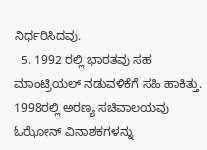ನಿರ್ಧರಿಸಿದವು.
  5. 1992 ರಲ್ಲಿ ಭಾರತವು ಸಹ ಮಾಂಟ್ರಿಯಲ್ ನಡುವಳಿಕೆಗೆ ಸಹಿ ಹಾಕಿತ್ತು. 1998ರಲ್ಲಿ ಅರಣ್ಯ ಸಚಿವಾಲಯವು ಓಝೋನ್ ವಿನಾಶಕಗಳನ್ನು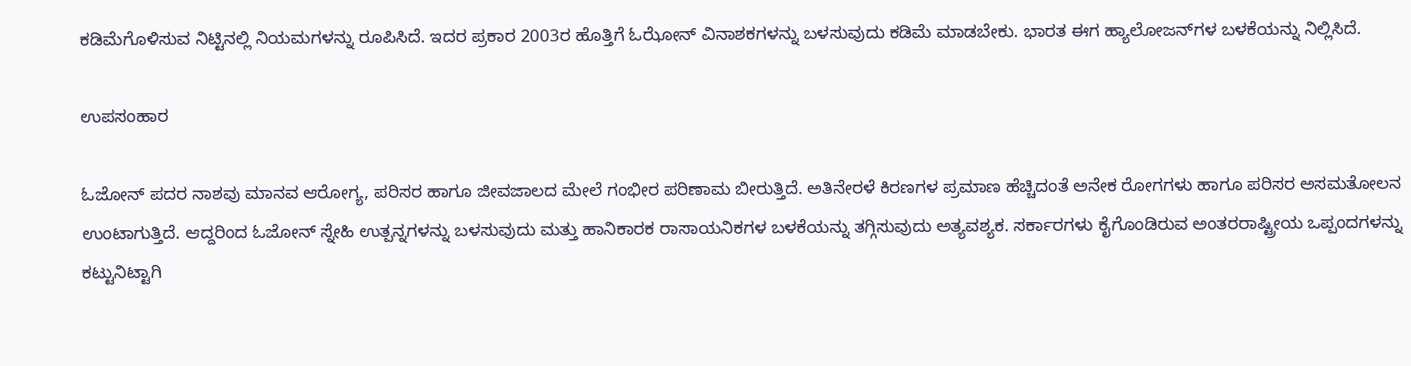ಕಡಿಮೆಗೊಳಿಸುವ ನಿಟ್ಟಿನಲ್ಲಿ ನಿಯಮಗಳನ್ನು ರೂಪಿಸಿದೆ. ಇದರ ಪ್ರಕಾರ 2003ರ ಹೊತ್ತಿಗೆ ಓಝೋನ್ ವಿನಾಶಕಗಳನ್ನು ಬಳಸುವುದು ಕಡಿಮೆ ಮಾಡಬೇಕು. ಭಾರತ ಈಗ ಹ್ಯಾಲೋಜನ್‌ಗಳ ಬಳಕೆಯನ್ನು ನಿಲ್ಲಿಸಿದೆ.

ಉಪಸಂಹಾರ

ಓಜೋನ್ ಪದರ ನಾಶವು ಮಾನವ ಆರೋಗ್ಯ, ಪರಿಸರ ಹಾಗೂ ಜೀವಜಾಲದ ಮೇಲೆ ಗಂಭೀರ ಪರಿಣಾಮ ಬೀರುತ್ತಿದೆ. ಅತಿನೇರಳೆ ಕಿರಣಗಳ ಪ್ರಮಾಣ ಹೆಚ್ಚಿದಂತೆ ಅನೇಕ ರೋಗಗಳು ಹಾಗೂ ಪರಿಸರ ಅಸಮತೋಲನ ಉಂಟಾಗುತ್ತಿದೆ. ಆದ್ದರಿಂದ ಓಜೋನ್ ಸ್ನೇಹಿ ಉತ್ಪನ್ನಗಳನ್ನು ಬಳಸುವುದು ಮತ್ತು ಹಾನಿಕಾರಕ ರಾಸಾಯನಿಕಗಳ ಬಳಕೆಯನ್ನು ತಗ್ಗಿಸುವುದು ಅತ್ಯವಶ್ಯಕ. ಸರ್ಕಾರಗಳು ಕೈಗೊಂಡಿರುವ ಅಂತರರಾಷ್ಟ್ರೀಯ ಒಪ್ಪಂದಗಳನ್ನು ಕಟ್ಟುನಿಟ್ಟಾಗಿ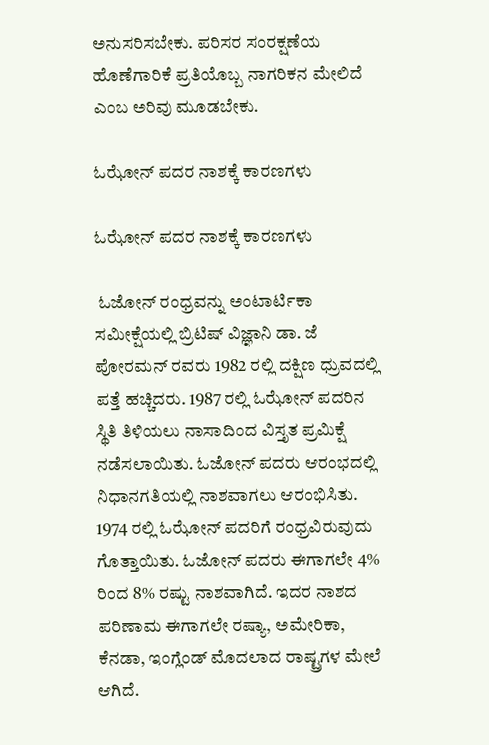ಅನುಸರಿಸಬೇಕು. ಪರಿಸರ ಸಂರಕ್ಷಣೆಯ ಹೊಣೆಗಾರಿಕೆ ಪ್ರತಿಯೊಬ್ಬ ನಾಗರಿಕನ ಮೇಲಿದೆ ಎಂಬ ಅರಿವು ಮೂಡಬೇಕು.

ಓಝೋನ್ ಪದರ ನಾಶಕ್ಕೆ ಕಾರಣಗಳು

ಓಝೋನ್ ಪದರ ನಾಶಕ್ಕೆ ಕಾರಣಗಳು

 ಓಜೋನ್‌ ರಂಧ್ರವನ್ನು ಅಂಟಾರ್ಟಿಕಾ ಸಮೀಕ್ಷೆಯಲ್ಲಿ ಬ್ರಿಟಿಷ್ ವಿಜ್ಞಾನಿ ಡಾ. ಜೆ ಪೋರಮನ್ ರವರು 1982 ರಲ್ಲಿ ದಕ್ಷಿಣ ಧ್ರುವದಲ್ಲಿ ಪತ್ತೆ ಹಚ್ಚಿದರು. 1987 ರಲ್ಲಿ ಓಝೋನ್ ಪದರಿನ ಸ್ಥಿತಿ ತಿಳಿಯಲು ನಾಸಾದಿಂದ ವಿಸ್ತೃತ ಪ್ರಮಿಕ್ಷೆ ನಡೆಸಲಾಯಿತು. ಓಜೋನ್‌ ಪದರು ಆರಂಭದಲ್ಲಿ ನಿಧಾನಗತಿಯಲ್ಲಿ ನಾಶವಾಗಲು ಆರಂಭಿಸಿತು. 1974 ರಲ್ಲಿ ಓಝೋನ್ ಪದರಿಗೆ ರಂಧ್ರವಿರುವುದು ಗೊತ್ತಾಯಿತು. ಓಜೋನ್ ಪದರು ಈಗಾಗಲೇ 4% ರಿಂದ 8% ರಷ್ಟು ನಾಶವಾಗಿದೆ. ಇದರ ನಾಶದ ಪರಿಣಾಮ ಈಗಾಗಲೇ ರಷ್ಯಾ, ಅಮೇರಿಕಾ, ಕೆನಡಾ, ಇಂಗ್ಲೆಂಡ್ ಮೊದಲಾದ ರಾಷ್ಟ್ರಗಳ ಮೇಲೆ ಆಗಿದೆ.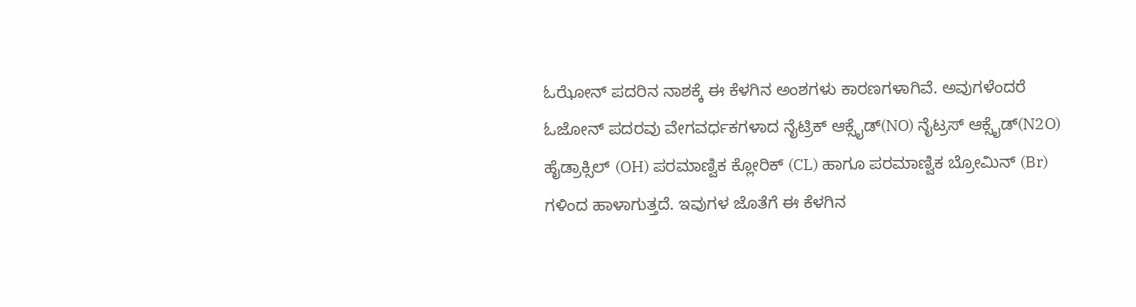ಓಝೋನ್ ಪದರಿನ ನಾಶಕ್ಕೆ ಈ ಕೆಳಗಿನ ಅಂಶಗಳು ಕಾರಣಗಳಾಗಿವೆ. ಅವುಗಳೆಂದರೆ ಓಜೋನ್ ಪದರವು ವೇಗವರ್ಧಕಗಳಾದ ನೈಟ್ರಿಕ್ ಆಕ್ಸೈಡ್(NO) ನೈಟ್ರಸ್ ಆಕ್ಸೈಡ್(N2O) ಹೈಡ್ರಾಕ್ಸಿಲ್‌ (OH) ಪರಮಾಣ್ವಿಕ ಕ್ಲೋರಿಕ್ (CL) ಹಾಗೂ ಪರಮಾಣ್ವಿಕ ಬ್ರೋಮಿನ್ (Br) ಗಳಿಂದ ಹಾಳಾಗುತ್ತದೆ. ಇವುಗಳ ಜೊತೆಗೆ ಈ ಕೆಳಗಿನ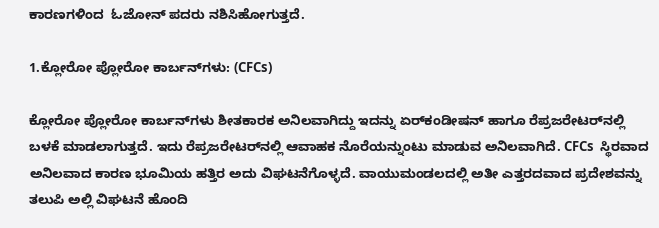ಕಾರಣಗಳಿಂದ  ಓಜೋನ್ ಪದರು ನಶಿಸಿಹೋಗುತ್ತದೆ.

1.ಕ್ಲೋರೋ ಪ್ಲೋರೋ ಕಾರ್ಬನ್‌ಗಳು: (CFCs)

ಕ್ಲೋರೋ ಪ್ಲೋರೋ ಕಾರ್ಬನ್‌ಗಳು ಶೀತಕಾರಕ ಅನಿಲವಾಗಿದ್ದು ಇದನ್ನು ಏರ್‌ಕಂಡೀಷನ್‌ ಹಾಗೂ ರೆಪ್ರಜರೇಟರ್‌ನಲ್ಲಿ ಬಳಕೆ ಮಾಡಲಾಗುತ್ತದೆ. ಇದು ರೆಪ್ರಜರೇಟರ್‌ನಲ್ಲಿ ಆವಾಹಕ ನೊರೆಯನ್ನುಂಟು ಮಾಡುವ ಅನಿಲವಾಗಿದೆ. CFCs  ಸ್ಥಿರವಾದ ಅನಿಲವಾದ ಕಾರಣ ಭೂಮಿಯ ಹತ್ತಿರ ಅದು ವಿಘಟನೆಗೊಳ್ಳದೆ. ವಾಯುಮಂಡಲದಲ್ಲಿ ಅತೀ ಎತ್ತರದವಾದ ಪ್ರದೇಶವನ್ನು ತಲುಪಿ ಅಲ್ಲಿ ವಿಘಟನೆ ಹೊಂದಿ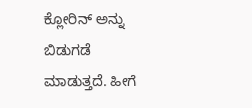ಕ್ಲೋರಿನ್ ಅನ್ನು ಬಿಡುಗಡೆ ಮಾಡುತ್ತದೆ. ಹೀಗೆ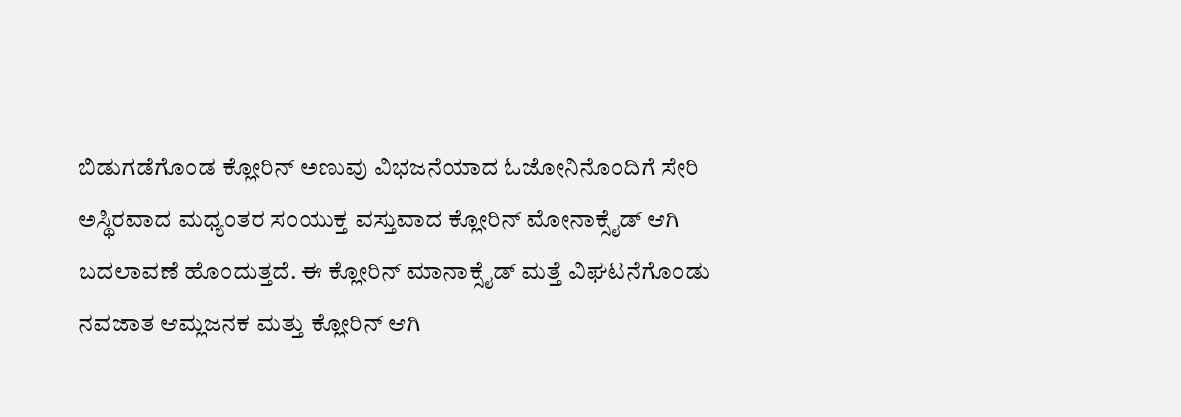ಬಿಡುಗಡೆಗೊಂಡ ಕ್ಲೋರಿನ್ ಅಣುವು ವಿಭಜನೆಯಾದ ಓಜೋನಿನೊಂದಿಗೆ ಸೇರಿ ಅಸ್ಥಿರವಾದ ಮಧ್ಯಂತರ ಸಂಯುಕ್ತ ವಸ್ತುವಾದ ಕ್ಲೋರಿನ್ ಮೋನಾಕ್ಸೈಡ್ ಆಗಿ ಬದಲಾವಣೆ ಹೊಂದುತ್ತದೆ. ಈ ಕ್ಲೋರಿನ್ ಮಾನಾಕ್ಸೈಡ್ ಮತ್ತೆ ವಿಘಟನೆಗೊಂಡು ನವಜಾತ ಆಮ್ಲಜನಕ ಮತ್ತು ಕ್ಲೋರಿನ್ ಆಗಿ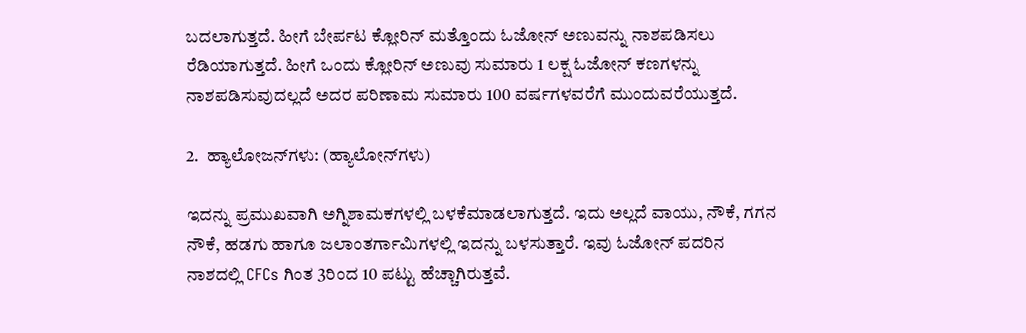ಬದಲಾಗುತ್ತದೆ. ಹೀಗೆ ಬೇರ್ಪಟ ಕ್ಲೋರಿನ್ ಮತ್ತೊಂದು ಓಜೋನ್‌ ಅಣುವನ್ನು ನಾಶಪಡಿಸಲು ರೆಡಿಯಾಗುತ್ತದೆ. ಹೀಗೆ ಒಂದು ಕ್ಲೋರಿನ್ ಅಣುವು ಸುಮಾರು 1 ಲಕ್ಷ ಓಜೋನ್‌ ಕಣಗಳನ್ನು ನಾಶಪಡಿಸುವುದಲ್ಲದೆ ಅದರ ಪರಿಣಾಮ ಸುಮಾರು 100 ವರ್ಷಗಳವರೆಗೆ ಮುಂದುವರೆಯುತ್ತದೆ.

2.  ಹ್ಯಾಲೋಜನ್‌ಗಳು: (ಹ್ಯಾಲೋನ್‌ಗಳು)

ಇದನ್ನು ಪ್ರಮುಖವಾಗಿ ಅಗ್ನಿಶಾಮಕಗಳಲ್ಲಿ ಬಳಕೆಮಾಡಲಾಗುತ್ತದೆ. ಇದು ಅಲ್ಲದೆ ವಾಯು, ನೌಕೆ, ಗಗನ ನೌಕೆ, ಹಡಗು ಹಾಗೂ ಜಲಾಂತರ್ಗಾಮಿಗಳಲ್ಲಿ ಇದನ್ನು ಬಳಸುತ್ತಾರೆ. ಇವು ಓಜೋನ್ ಪದರಿನ ನಾಶದಲ್ಲಿ CFCs ಗಿಂತ 3ರಿಂದ 10 ಪಟ್ಟು ಹೆಚ್ಚಾಗಿರುತ್ತವೆ.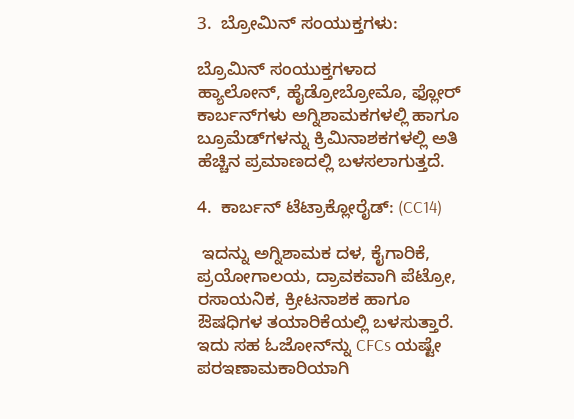3.  ಬ್ರೋಮಿನ್ ಸಂಯುಕ್ತಗಳು:

ಬ್ರೊಮಿನ್ ಸಂಯುಕ್ತಗಳಾದ ಹ್ಯಾಲೋನ್, ಹೈಡ್ರೋಬ್ರೋಮೊ, ಫ್ಲೋರ್ ಕಾರ್ಬನ್‌ಗಳು ಅಗ್ನಿಶಾಮಕಗಳಲ್ಲಿ ಹಾಗೂ ಬ್ರೂಮೆಡ್‌ಗಳನ್ನು ಕ್ರಿಮಿನಾಶಕಗಳಲ್ಲಿ ಅತಿ ಹೆಚ್ಚಿನ ಪ್ರಮಾಣದಲ್ಲಿ ಬಳಸಲಾಗುತ್ತದೆ.

4.  ಕಾರ್ಬನ್ ಟೆಟ್ರಾಕ್ಲೋರೈಡ್: (CC14)

 ಇದನ್ನು ಅಗ್ನಿಶಾಮಕ ದಳ, ಕೈಗಾರಿಕೆ, ಪ್ರಯೋಗಾಲಯ, ದ್ರಾವಕವಾಗಿ ಪೆಟ್ರೋ, ರಸಾಯನಿಕ, ಕ್ರೀಟನಾಶಕ ಹಾಗೂ ಔಷಧಿಗಳ ತಯಾರಿಕೆಯಲ್ಲಿ ಬಳಸುತ್ತಾರೆ. ಇದು ಸಹ ಓಜೋನ್‌ನ್ನು CFCs ಯಷ್ಟೇ ಪರಇಣಾಮಕಾರಿಯಾಗಿ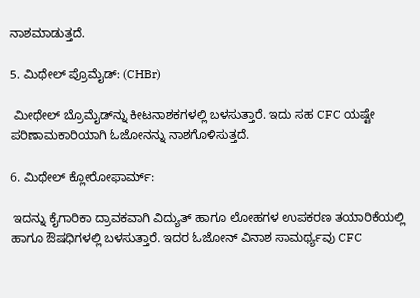ನಾಶಮಾಡುತ್ತದೆ.

5. ಮಿಥೇಲ್ ಪ್ರೊಮೈಡ್‌: (CHBr)

 ಮೀಥೇಲ್ ಬ್ರೊಮೈಡ್‌ನ್ನು ಕೀಟನಾಶಕಗಳಲ್ಲಿ ಬಳಸುತ್ತಾರೆ. ಇದು ಸಹ CFC ಯಷ್ಟೇ ಪರಿಣಾಮಕಾರಿಯಾಗಿ ಓಜೋನನ್ನು ನಾಶಗೊಳಿಸುತ್ತದೆ.

6. ಮಿಥೇಲ್ ಕ್ಲೋರೋಫಾರ್ಮ್:

 ಇದನ್ನು ಕೈಗಾರಿಕಾ ದ್ರಾವಕವಾಗಿ ವಿದ್ಯುತ್ ಹಾಗೂ ಲೋಹಗಳ ಉಪಕರಣ ತಯಾರಿಕೆಯಲ್ಲಿ ಹಾಗೂ ಔಷಧಿಗಳಲ್ಲಿ ಬಳಸುತ್ತಾರೆ. ಇದರ ಓಜೋನ್ ವಿನಾಶ ಸಾಮರ್ಥ್ಯವು CFC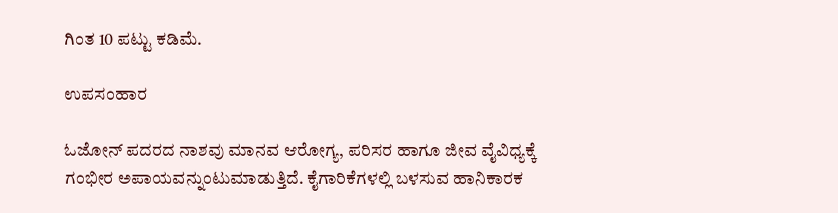ಗಿಂತ 10 ಪಟ್ಟು ಕಡಿಮೆ.

ಉಪಸಂಹಾರ

ಓಜೋನ್ ಪದರದ ನಾಶವು ಮಾನವ ಆರೋಗ್ಯ, ಪರಿಸರ ಹಾಗೂ ಜೀವ ವೈವಿಧ್ಯಕ್ಕೆ ಗಂಭೀರ ಅಪಾಯವನ್ನುಂಟುಮಾಡುತ್ತಿದೆ. ಕೈಗಾರಿಕೆಗಳಲ್ಲಿ ಬಳಸುವ ಹಾನಿಕಾರಕ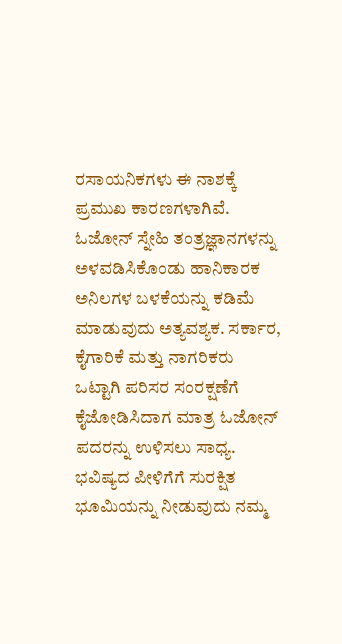ರಸಾಯನಿಕಗಳು ಈ ನಾಶಕ್ಕೆ ಪ್ರಮುಖ ಕಾರಣಗಳಾಗಿವೆ. ಓಜೋನ್ ಸ್ನೇಹಿ ತಂತ್ರಜ್ಞಾನಗಳನ್ನು ಅಳವಡಿಸಿಕೊಂಡು ಹಾನಿಕಾರಕ ಅನಿಲಗಳ ಬಳಕೆಯನ್ನು ಕಡಿಮೆ ಮಾಡುವುದು ಅತ್ಯವಶ್ಯಕ. ಸರ್ಕಾರ, ಕೈಗಾರಿಕೆ ಮತ್ತು ನಾಗರಿಕರು ಒಟ್ಟಾಗಿ ಪರಿಸರ ಸಂರಕ್ಷಣೆಗೆ ಕೈಜೋಡಿಸಿದಾಗ ಮಾತ್ರ ಓಜೋನ್ ಪದರನ್ನು ಉಳಿಸಲು ಸಾಧ್ಯ. ಭವಿಷ್ಯದ ಪೀಳಿಗೆಗೆ ಸುರಕ್ಷಿತ ಭೂಮಿಯನ್ನು ನೀಡುವುದು ನಮ್ಮ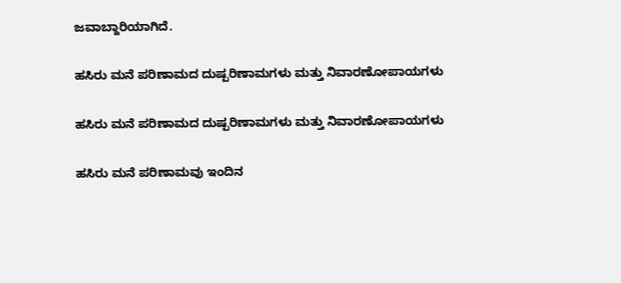ಜವಾಬ್ದಾರಿಯಾಗಿದೆ.

ಹಸಿರು ಮನೆ ಪರಿಣಾಮದ ದುಷ್ಪರಿಣಾಮಗಳು ಮತ್ತು ನಿವಾರಣೋಪಾಯಗಳು

ಹಸಿರು ಮನೆ ಪರಿಣಾಮದ ದುಷ್ಪರಿಣಾಮಗಳು ಮತ್ತು ನಿವಾರಣೋಪಾಯಗಳು

ಹಸಿರು ಮನೆ ಪರಿಣಾಮವು ಇಂದಿನ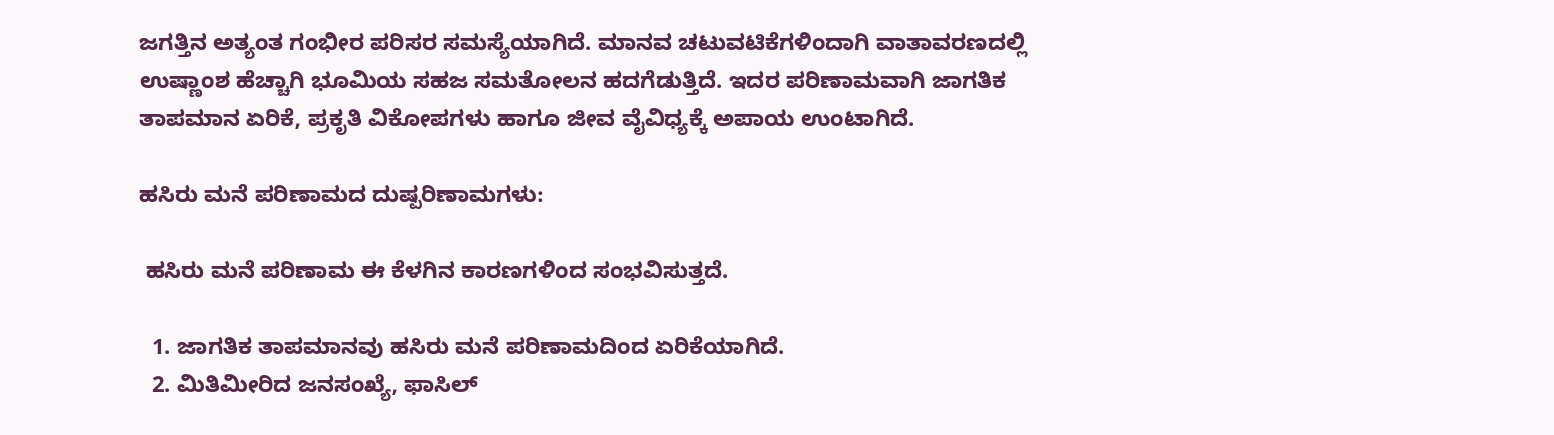ಜಗತ್ತಿನ ಅತ್ಯಂತ ಗಂಭೀರ ಪರಿಸರ ಸಮಸ್ಯೆಯಾಗಿದೆ. ಮಾನವ ಚಟುವಟಿಕೆಗಳಿಂದಾಗಿ ವಾತಾವರಣದಲ್ಲಿ ಉಷ್ಣಾಂಶ ಹೆಚ್ಚಾಗಿ ಭೂಮಿಯ ಸಹಜ ಸಮತೋಲನ ಹದಗೆಡುತ್ತಿದೆ. ಇದರ ಪರಿಣಾಮವಾಗಿ ಜಾಗತಿಕ ತಾಪಮಾನ ಏರಿಕೆ, ಪ್ರಕೃತಿ ವಿಕೋಪಗಳು ಹಾಗೂ ಜೀವ ವೈವಿಧ್ಯಕ್ಕೆ ಅಪಾಯ ಉಂಟಾಗಿದೆ.

ಹಸಿರು ಮನೆ ಪರಿಣಾಮದ ದುಷ್ಪರಿಣಾಮಗಳು:

 ಹಸಿರು ಮನೆ ಪರಿಣಾಮ ಈ ಕೆಳಗಿನ ಕಾರಣಗಳಿಂದ ಸಂಭವಿಸುತ್ತದೆ.

  1. ಜಾಗತಿಕ ತಾಪಮಾನವು ಹಸಿರು ಮನೆ ಪರಿಣಾಮದಿಂದ ಏರಿಕೆಯಾಗಿದೆ.
  2. ಮಿತಿಮೀರಿದ ಜನಸಂಖ್ಯೆ, ಫಾಸಿಲ್‌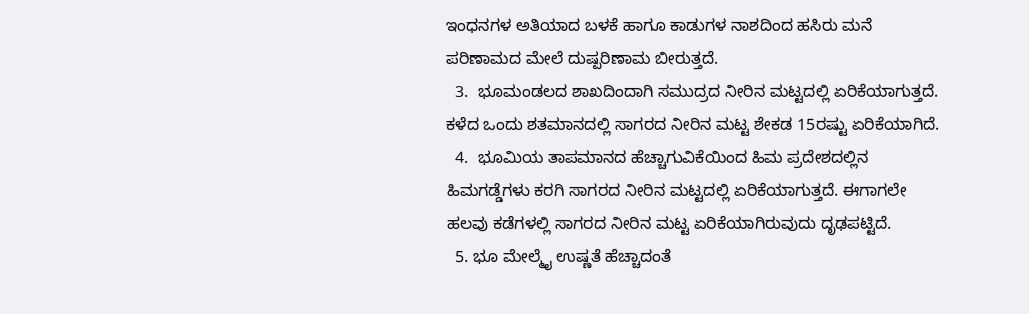ಇಂಧನಗಳ ಅತಿಯಾದ ಬಳಕೆ ಹಾಗೂ ಕಾಡುಗಳ ನಾಶದಿಂದ ಹಸಿರು ಮನೆ ಪರಿಣಾಮದ ಮೇಲೆ ದುಷ್ಪರಿಣಾಮ ಬೀರುತ್ತದೆ.
  3.  ಭೂಮಂಡಲದ ಶಾಖದಿಂದಾಗಿ ಸಮುದ್ರದ ನೀರಿನ ಮಟ್ಟದಲ್ಲಿ ಏರಿಕೆಯಾಗುತ್ತದೆ. ಕಳೆದ ಒಂದು ಶತಮಾನದಲ್ಲಿ ಸಾಗರದ ನೀರಿನ ಮಟ್ಟ ಶೇಕಡ 15ರಷ್ಟು ಏರಿಕೆಯಾಗಿದೆ.
  4.  ಭೂಮಿಯ ತಾಪಮಾನದ ಹೆಚ್ಚಾಗುವಿಕೆಯಿಂದ ಹಿಮ ಪ್ರದೇಶದಲ್ಲಿನ ಹಿಮಗಡ್ಡೆಗಳು ಕರಗಿ ಸಾಗರದ ನೀರಿನ ಮಟ್ಟದಲ್ಲಿ ಏರಿಕೆಯಾಗುತ್ತದೆ. ಈಗಾಗಲೇ ಹಲವು ಕಡೆಗಳಲ್ಲಿ ಸಾಗರದ ನೀರಿನ ಮಟ್ಟ ಏರಿಕೆಯಾಗಿರುವುದು ದೃಢಪಟ್ಟಿದೆ.
  5. ಭೂ ಮೇಲ್ಮೈ ಉಷ್ಣತೆ ಹೆಚ್ಚಾದಂತೆ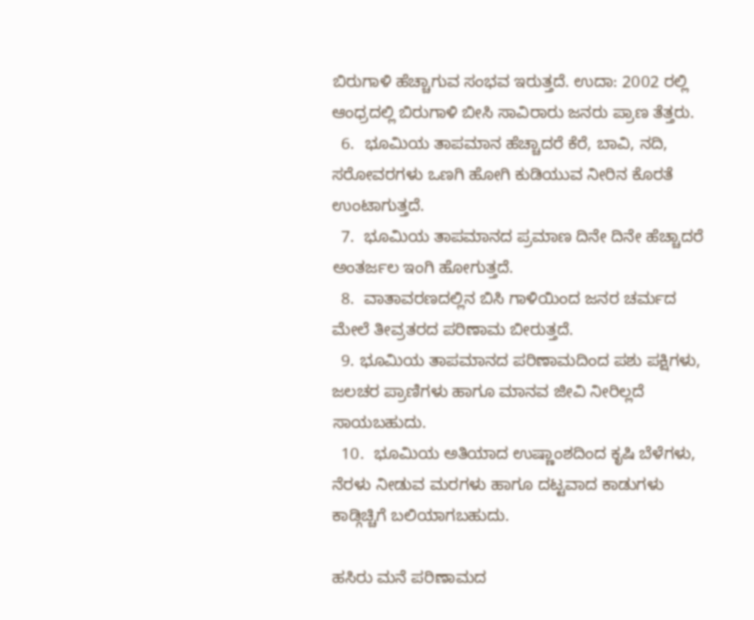ಬಿರುಗಾಳಿ ಹೆಚ್ಚಾಗುವ ಸಂಭವ ಇರುತ್ತದೆ. ಉದಾ: 2002 ರಲ್ಲಿ ಆಂಧ್ರದಲ್ಲಿ ಬಿರುಗಾಳಿ ಬೀಸಿ ಸಾವಿರಾರು ಜನರು ಪ್ರಾಣ ತೆತ್ತರು.
  6.  ಭೂಮಿಯ ತಾಪಮಾನ ಹೆಚ್ಚಾದರೆ ಕೆರೆ, ಬಾವಿ, ನದಿ, ಸರೋವರಗಳು ಒಣಗಿ ಹೋಗಿ ಕುಡಿಯುವ ನೀರಿನ ಕೊರತೆ ಉಂಟಾಗುತ್ತದೆ.
  7.  ಭೂಮಿಯ ತಾಪಮಾನದ ಪ್ರಮಾಣ ದಿನೇ ದಿನೇ ಹೆಚ್ಚಾದರೆ ಅಂತರ್ಜಲ ಇಂಗಿ ಹೋಗುತ್ತದೆ.
  8.  ವಾತಾವರಣದಲ್ಲಿನ ಬಿಸಿ ಗಾಳಿಯಿಂದ ಜನರ ಚರ್ಮದ ಮೇಲೆ ತೀವ್ರತರದ ಪರಿಣಾಮ ಬೀರುತ್ತದೆ.
  9. ಭೂಮಿಯ ತಾಪಮಾನದ ಪರಿಣಾಮದಿಂದ ಪಶು ಪಕ್ಷಿಗಳು, ಜಲಚರ ಪ್ರಾಣಿಗಳು ಹಾಗೂ ಮಾನವ ಜೀವಿ ನೀರಿಲ್ಲದೆ ಸಾಯಬಹುದು.
  10.  ಭೂಮಿಯ ಅತಿಯಾದ ಉಷ್ಣಾಂಶದಿಂದ ಕೃಷಿ ಬೆಳೆಗಳು, ನೆರಳು ನೀಡುವ ಮರಗಳು ಹಾಗೂ ದಟ್ಟವಾದ ಕಾಡುಗಳು ಕಾಡ್ಗಿಚ್ಚಿಗೆ ಬಲಿಯಾಗಬಹುದು.

ಹಸಿರು ಮನೆ ಪರಿಣಾಮದ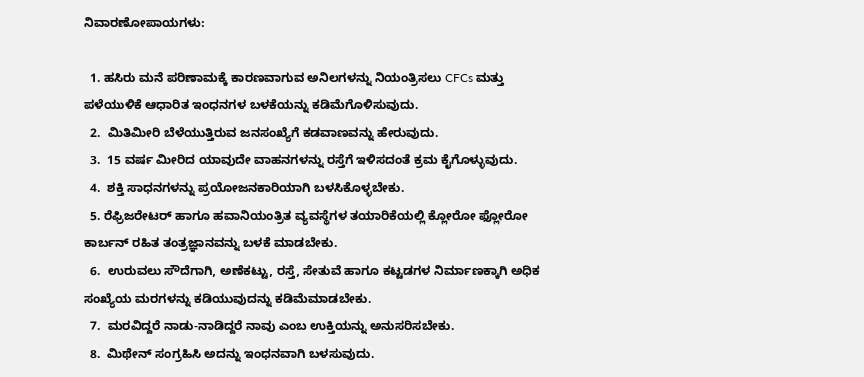ನಿವಾರಣೋಪಾಯಗಳು:

  1. ಹಸಿರು ಮನೆ ಪರಿಣಾಮಕ್ಕೆ ಕಾರಣವಾಗುವ ಅನಿಲಗಳನ್ನು ನಿಯಂತ್ರಿಸಲು CFCs ಮತ್ತು ಪಳೆಯುಳಿಕೆ ಆಧಾರಿತ ಇಂಧನಗಳ ಬಳಕೆಯನ್ನು ಕಡಿಮೆಗೊಳಿಸುವುದು.
  2.  ಮಿತಿಮೀರಿ ಬೆಳೆಯುತ್ತಿರುವ ಜನಸಂಖ್ಯೆಗೆ ಕಡವಾಣವನ್ನು ಹೇರುವುದು.
  3.  15 ವರ್ಷ ಮೀರಿದ ಯಾವುದೇ ವಾಹನಗಳನ್ನು ರಸ್ತೆಗೆ ಇಳಿಸದಂತೆ ಕ್ರಮ ಕೈಗೊಳ್ಳುವುದು.
  4.  ಶಕ್ತಿ ಸಾಧನಗಳನ್ನು ಪ್ರಯೋಜನಕಾರಿಯಾಗಿ ಬಳಸಿಕೊಳ್ಳಬೇಕು.
  5. ರೆಫ್ರಿಜರೇಟರ್ ಹಾಗೂ ಹವಾನಿಯಂತ್ರಿತ ವ್ಯವಸ್ಥೆಗಳ ತಯಾರಿಕೆಯಲ್ಲಿ ಕ್ಲೋರೋ ಫ್ಲೋರೋ ಕಾರ್ಬನ್ ರಹಿತ ತಂತ್ರಜ್ಞಾನವನ್ನು ಬಳಕೆ ಮಾಡಬೇಕು.
  6.  ಉರುವಲು ಸೌದೆಗಾಗಿ, ಅಣೆಕಟ್ಟು, ರಸ್ತೆ, ಸೇತುವೆ ಹಾಗೂ ಕಟ್ಟಡಗಳ ನಿರ್ಮಾಣಕ್ಕಾಗಿ ಅಧಿಕ ಸಂಖ್ಯೆಯ ಮರಗಳನ್ನು ಕಡಿಯುವುದನ್ನು ಕಡಿಮೆಮಾಡಬೇಕು.
  7.  ಮರವಿದ್ದರೆ ನಾಡು-ನಾಡಿದ್ದರೆ ನಾವು ಎಂಬ ಉಕ್ತಿಯನ್ನು ಅನುಸರಿಸಬೇಕು.
  8.  ಮಿಥೇನ್ ಸಂಗ್ರಹಿಸಿ ಅದನ್ನು ಇಂಧನವಾಗಿ ಬಳಸುವುದು.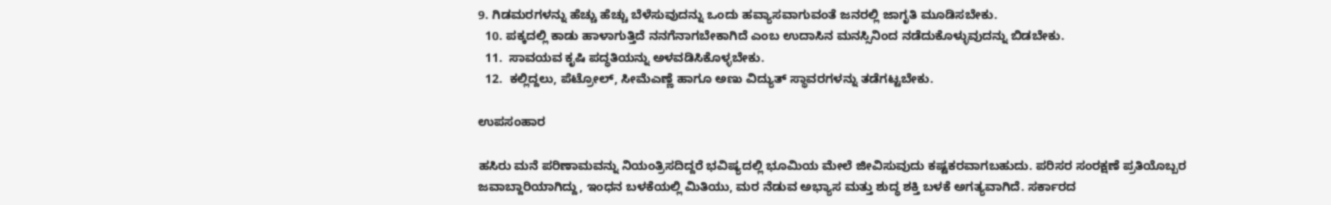9. ಗಿಡಮರಗಳನ್ನು ಹೆಚ್ಚು ಹೆಚ್ಚು ಬೆಳೆಸುವುದನ್ನು ಒಂದು ಹವ್ಯಾಸವಾಗುವಂತೆ ಜನರಲ್ಲಿ ಜಾಗೃತಿ ಮೂಡಿಸಬೇಕು.
  10. ಪಕ್ಕದಲ್ಲಿ ಕಾಡು ಹಾಳಾಗುತ್ತಿದೆ ನನಗೆನಾಗಬೇಕಾಗಿದೆ ಎಂಬ ಉದಾಸಿನ ಮನಸ್ಸಿನಿಂದ ನಡೆದುಕೊಳ್ಳುವುದನ್ನು ಬಿಡಬೇಕು.
  11.  ಸಾವಯವ ಕೃಷಿ ಪದ್ಧತಿಯನ್ನು ಅಳವಡಿಸಿಕೊಳ್ಳಬೇಕು.
  12.  ಕಲ್ಲಿದ್ದಲು, ಪೆಟ್ರೋಲ್‌, ಸೀಮೆಎಣ್ಣೆ ಹಾಗೂ ಅಣು ವಿದ್ಯುತ್ ಸ್ಥಾವರಗಳನ್ನು ತಡೆಗಟ್ಟಬೇಕು.

ಉಪಸಂಹಾರ

ಹಸಿರು ಮನೆ ಪರಿಣಾಮವನ್ನು ನಿಯಂತ್ರಿಸದಿದ್ದರೆ ಭವಿಷ್ಯದಲ್ಲಿ ಭೂಮಿಯ ಮೇಲೆ ಜೀವಿಸುವುದು ಕಷ್ಟಕರವಾಗಬಹುದು. ಪರಿಸರ ಸಂರಕ್ಷಣೆ ಪ್ರತಿಯೊಬ್ಬರ ಜವಾಬ್ದಾರಿಯಾಗಿದ್ದು, ಇಂಧನ ಬಳಕೆಯಲ್ಲಿ ಮಿತಿಯು, ಮರ ನೆಡುವ ಅಭ್ಯಾಸ ಮತ್ತು ಶುದ್ಧ ಶಕ್ತಿ ಬಳಕೆ ಅಗತ್ಯವಾಗಿದೆ. ಸರ್ಕಾರದ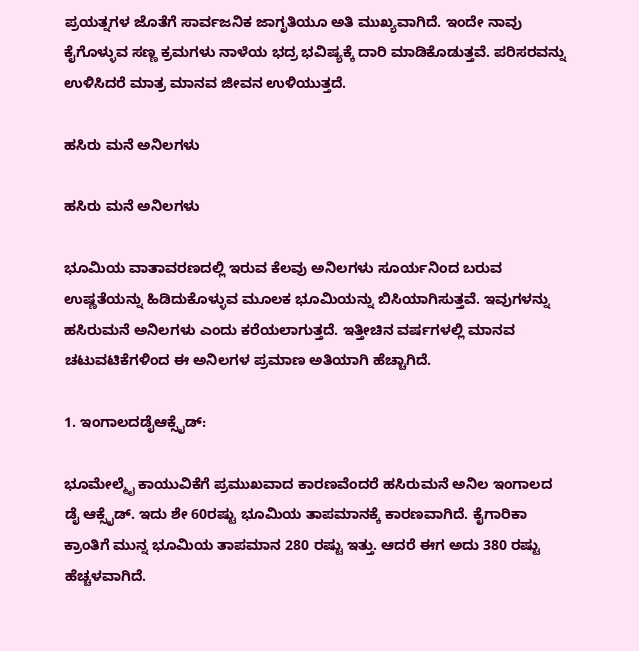ಪ್ರಯತ್ನಗಳ ಜೊತೆಗೆ ಸಾರ್ವಜನಿಕ ಜಾಗೃತಿಯೂ ಅತಿ ಮುಖ್ಯವಾಗಿದೆ. ಇಂದೇ ನಾವು ಕೈಗೊಳ್ಳುವ ಸಣ್ಣ ಕ್ರಮಗಳು ನಾಳೆಯ ಭದ್ರ ಭವಿಷ್ಯಕ್ಕೆ ದಾರಿ ಮಾಡಿಕೊಡುತ್ತವೆ. ಪರಿಸರವನ್ನು ಉಳಿಸಿದರೆ ಮಾತ್ರ ಮಾನವ ಜೀವನ ಉಳಿಯುತ್ತದೆ.

ಹಸಿರು ಮನೆ ಅನಿಲಗಳು

ಹಸಿರು ಮನೆ ಅನಿಲಗಳು

ಭೂಮಿಯ ವಾತಾವರಣದಲ್ಲಿ ಇರುವ ಕೆಲವು ಅನಿಲಗಳು ಸೂರ್ಯನಿಂದ ಬರುವ ಉಷ್ಣತೆಯನ್ನು ಹಿಡಿದುಕೊಳ್ಳುವ ಮೂಲಕ ಭೂಮಿಯನ್ನು ಬಿಸಿಯಾಗಿಸುತ್ತವೆ. ಇವುಗಳನ್ನು ಹಸಿರುಮನೆ ಅನಿಲಗಳು ಎಂದು ಕರೆಯಲಾಗುತ್ತದೆ. ಇತ್ತೀಚಿನ ವರ್ಷಗಳಲ್ಲಿ ಮಾನವ ಚಟುವಟಿಕೆಗಳಿಂದ ಈ ಅನಿಲಗಳ ಪ್ರಮಾಣ ಅತಿಯಾಗಿ ಹೆಚ್ಚಾಗಿದೆ.

1. ಇಂಗಾಲದಡೈಆಕ್ಸೈಡ್:

ಭೂಮೇಲ್ಮೈ ಕಾಯುವಿಕೆಗೆ ಪ್ರಮುಖವಾದ ಕಾರಣವೆಂದರೆ ಹಸಿರುಮನೆ ಅನಿಲ ಇಂಗಾಲದ ಡೈ ಆಕ್ಸೈಡ್. ಇದು ಶೇ 60ರಷ್ಟು ಭೂಮಿಯ ತಾಪಮಾನಕ್ಕೆ ಕಾರಣವಾಗಿದೆ. ಕೈಗಾರಿಕಾ ಕ್ರಾಂತಿಗೆ ಮುನ್ನ ಭೂಮಿಯ ತಾಪಮಾನ 280 ರಷ್ಟು ಇತ್ತು. ಆದರೆ ಈಗ ಅದು 380 ರಷ್ಟು ಹೆಚ್ಚಳವಾಗಿದೆ.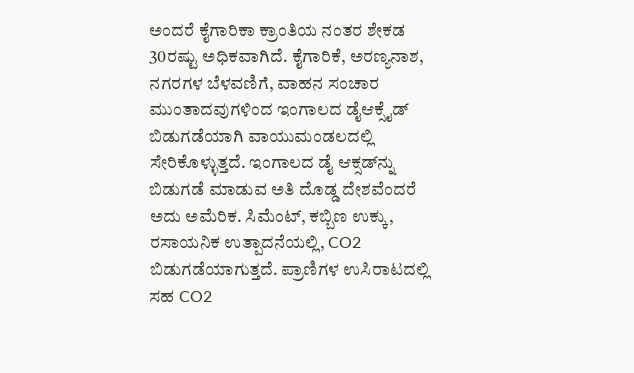ಅಂದರೆ ಕೈಗಾರಿಕಾ ಕ್ರಾಂತಿಯ ನಂತರ ಶೇಕಡ 30ರಷ್ಟು ಅಧಿಕವಾಗಿದೆ. ಕೈಗಾರಿಕೆ, ಅರಣ್ಯನಾಶ, ನಗರಗಳ ಬೆಳವಣಿಗೆ, ವಾಹನ ಸಂಚಾರ ಮುಂತಾದವುಗಳಿಂದ ಇಂಗಾಲದ ಡೈಆಕ್ಸೈಡ್‌ ಬಿಡುಗಡೆಯಾಗಿ ವಾಯುಮಂಡಲದಲ್ಲಿ ಸೇರಿಕೊಳ್ಳುತ್ತದೆ. ಇಂಗಾಲದ ಡೈ ಆಕ್ಸಡ್‌ನ್ನು ಬಿಡುಗಡೆ ಮಾಡುವ ಅತಿ ದೊಡ್ಡ ದೇಶವೆಂದರೆ ಅದು ಅಮೆರಿಕ. ಸಿಮೆಂಟ್, ಕಬ್ಬಿಣ ಉಕ್ಕು, ರಸಾಯನಿಕ ಉತ್ಪಾದನೆಯಲ್ಲಿ, CO2 ಬಿಡುಗಡೆಯಾಗುತ್ತದೆ. ಪ್ರಾಣಿಗಳ ಉಸಿರಾಟದಲ್ಲಿ ಸಹ CO2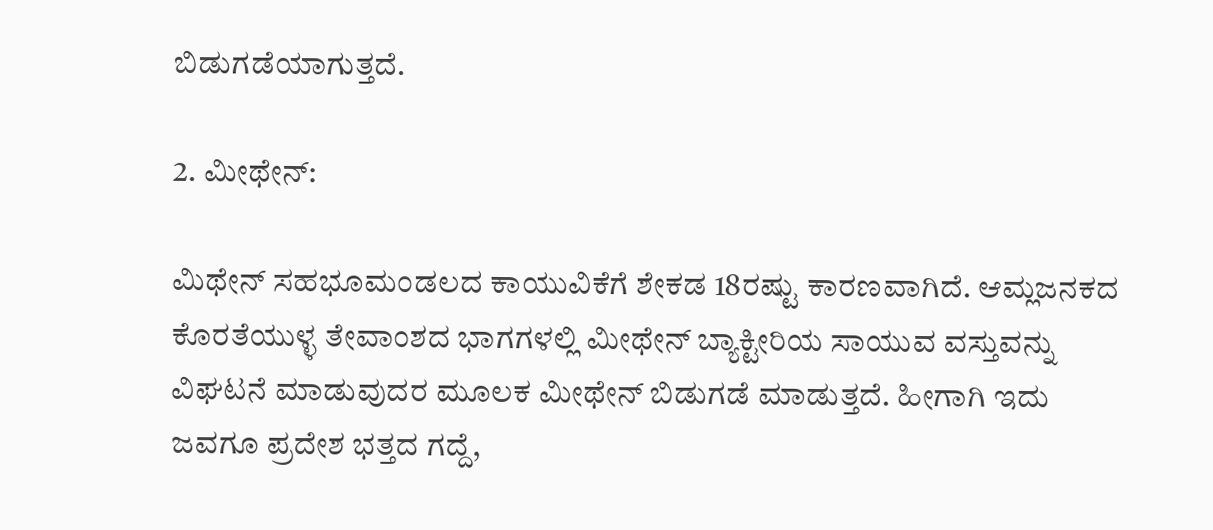ಬಿಡುಗಡೆಯಾಗುತ್ತದೆ.

2. ಮೀಥೇನ್:

ಮಿಥೇನ್ ಸಹಭೂಮಂಡಲದ ಕಾಯುವಿಕೆಗೆ ಶೇಕಡ 18ರಷ್ಟು ಕಾರಣವಾಗಿದೆ. ಆಮ್ಲಜನಕದ ಕೊರತೆಯುಳ್ಳ ತೇವಾಂಶದ ಭಾಗಗಳಲ್ಲಿ ಮೀಥೇನ್ ಬ್ಯಾಕ್ಟೀರಿಯ ಸಾಯುವ ವಸ್ತುವನ್ನು ವಿಘಟನೆ ಮಾಡುವುದರ ಮೂಲಕ ಮೀಥೇನ್ ಬಿಡುಗಡೆ ಮಾಡುತ್ತದೆ. ಹೀಗಾಗಿ ಇದು ಜವಗೂ ಪ್ರದೇಶ ಭತ್ತದ ಗದ್ದೆ,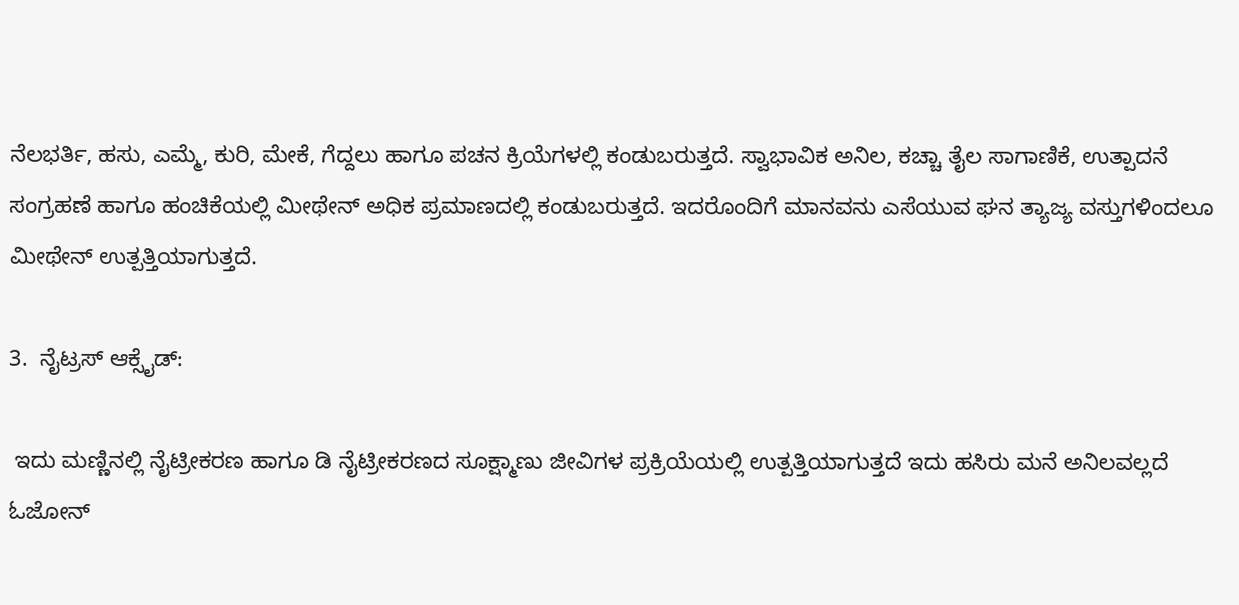ನೆಲಭರ್ತಿ, ಹಸು, ಎಮ್ಮೆ, ಕುರಿ, ಮೇಕೆ, ಗೆದ್ದಲು ಹಾಗೂ ಪಚನ ಕ್ರಿಯೆಗಳಲ್ಲಿ ಕಂಡುಬರುತ್ತದೆ. ಸ್ವಾಭಾವಿಕ ಅನಿಲ, ಕಚ್ಚಾ ತೈಲ ಸಾಗಾಣಿಕೆ, ಉತ್ಪಾದನೆ ಸಂಗ್ರಹಣೆ ಹಾಗೂ ಹಂಚಿಕೆಯಲ್ಲಿ ಮೀಥೇನ್ ಅಧಿಕ ಪ್ರಮಾಣದಲ್ಲಿ ಕಂಡುಬರುತ್ತದೆ. ಇದರೊಂದಿಗೆ ಮಾನವನು ಎಸೆಯುವ ಘನ ತ್ಯಾಜ್ಯ ವಸ್ತುಗಳಿಂದಲೂ ಮೀಥೇನ್ ಉತ್ಪತ್ತಿಯಾಗುತ್ತದೆ.

3.  ನೈಟ್ರಸ್ ಆಕ್ಸೈಡ್:

 ಇದು ಮಣ್ಣಿನಲ್ಲಿ ನೈಟ್ರೀಕರಣ ಹಾಗೂ ಡಿ ನೈಟ್ರೀಕರಣದ ಸೂಕ್ಷ್ಮಾಣು ಜೀವಿಗಳ ಪ್ರಕ್ರಿಯೆಯಲ್ಲಿ ಉತ್ಪತ್ತಿಯಾಗುತ್ತದೆ ಇದು ಹಸಿರು ಮನೆ ಅನಿಲವಲ್ಲದೆ ಓಜೋನ್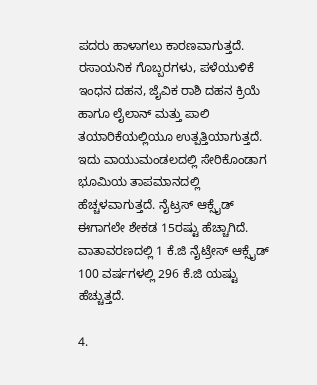ಪದರು ಹಾಳಾಗಲು ಕಾರಣವಾಗುತ್ತದೆ. ರಸಾಯನಿಕ ಗೊಬ್ಬರಗಳು, ಪಳೆಯುಳಿಕೆ ಇಂಧನ ದಹನ, ಜೈವಿಕ ರಾಶಿ ದಹನ ಕ್ರಿಯೆ ಹಾಗೂ ಲೈಲಾನ್ ಮತ್ತು ಪಾಲಿ ತಯಾರಿಕೆಯಲ್ಲಿಯೂ ಉತ್ಪತ್ತಿಯಾಗುತ್ತದೆ. ಇದು ವಾಯುಮಂಡಲದಲ್ಲಿ ಸೇರಿಕೊಂಡಾಗ ಭೂಮಿಯ ತಾಪಮಾನದಲ್ಲಿ ಹೆಚ್ಚಳವಾಗುತ್ತದೆ. ನೈಟ್ರಸ್ ಆಕ್ಸೈಡ್ ಈಗಾಗಲೇ ಶೇಕಡ 15ರಷ್ಟು ಹೆಚ್ಚಾಗಿದೆ. ವಾತಾವರಣದಲ್ಲಿ 1 ಕೆ.ಜಿ ನೈಟ್ರೇಸ್ ಆಕ್ಸೈಡ್ 100 ವರ್ಷಗಳಲ್ಲಿ 296 ಕೆ.ಜಿ ಯಷ್ಟು ಹೆಚ್ಚುತ್ತದೆ.

4.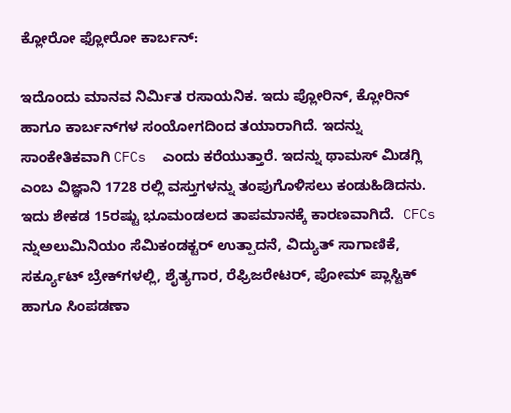ಕ್ಲೋರೋ ಫ್ಲೋರೋ ಕಾರ್ಬನ್:

ಇದೊಂದು ಮಾನವ ನಿರ್ಮಿತ ರಸಾಯನಿಕ. ಇದು ಪ್ಲೋರಿನ್, ಕ್ಲೋರಿನ್ ಹಾಗೂ ಕಾರ್ಬನ್‌ಗಳ ಸಂಯೋಗದಿಂದ ತಯಾರಾಗಿದೆ. ಇದನ್ನು ಸಾಂಕೇತಿಕವಾಗಿ CFCs  ಎಂದು ಕರೆಯುತ್ತಾರೆ. ಇದನ್ನು ಥಾಮಸ್ ಮಿಡಗ್ಲಿ ಎಂಬ ವಿಜ್ಞಾನಿ 1728 ರಲ್ಲಿ ವಸ್ತುಗಳನ್ನು ತಂಪುಗೊಳಿಸಲು ಕಂಡುಹಿಡಿದನು. ಇದು ಶೇಕಡ 15ರಷ್ಟು ಭೂಮಂಡಲದ ತಾಪಮಾನಕ್ಕೆ ಕಾರಣವಾಗಿದೆ.  CFCs ನ್ನುಅಲುಮಿನಿಯಂ ಸೆಮಿಕಂಡಕ್ಟರ್ ಉತ್ಪಾದನೆ, ವಿದ್ಯುತ್ ಸಾಗಾಣಿಕೆ, ಸರ್ಕ್ಯೂಟ್ ಬ್ರೇಕ್‌ಗಳಲ್ಲಿ, ಶೈತ್ಯಗಾರ, ರೆಫ್ರಿಜರೇಟರ್, ಪೋಮ್‌ ಪ್ಲಾಸ್ಟಿಕ್ ಹಾಗೂ ಸಿಂಪಡಣಾ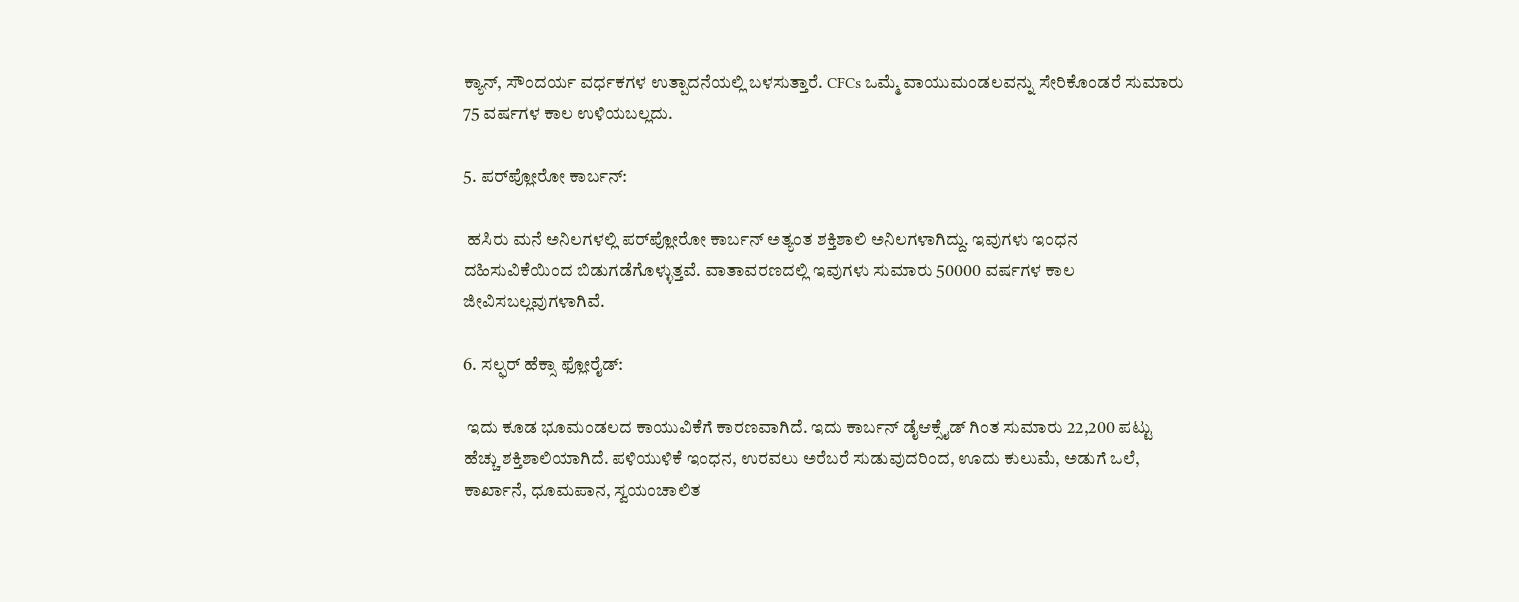ಕ್ಯಾನ್‌, ಸೌಂದರ್ಯ ವರ್ಧಕಗಳ ಉತ್ಪಾದನೆಯಲ್ಲಿ ಬಳಸುತ್ತಾರೆ. CFCs ಒಮ್ಮೆ ವಾಯುಮಂಡಲವನ್ನು ಸೇರಿಕೊಂಡರೆ ಸುಮಾರು 75 ವರ್ಷಗಳ ಕಾಲ ಉಳಿಯಬಲ್ಲದು.

5. ಪರ್‌ಪ್ಲೋರೋ ಕಾರ್ಬನ್:

 ಹಸಿರು ಮನೆ ಅನಿಲಗಳಲ್ಲಿ ಪರ್‌ಪ್ಲೋರೋ ಕಾರ್ಬನ್‌ ಅತ್ಯಂತ ಶಕ್ತಿಶಾಲಿ ಅನಿಲಗಳಾಗಿದ್ದು. ಇವುಗಳು ಇಂಧನ ದಹಿಸುವಿಕೆಯಿಂದ ಬಿಡುಗಡೆಗೊಳ್ಳುತ್ತವೆ. ವಾತಾವರಣದಲ್ಲಿ ಇವುಗಳು ಸುಮಾರು 50000 ವರ್ಷಗಳ ಕಾಲ ಜೀವಿಸಬಲ್ಲವುಗಳಾಗಿವೆ.

6. ಸಲ್ಫರ್ ಹೆಕ್ಸಾ ಫ್ಲೋರೈಡ್:

 ಇದು ಕೂಡ ಭೂಮಂಡಲದ ಕಾಯುವಿಕೆಗೆ ಕಾರಣವಾಗಿದೆ. ಇದು ಕಾರ್ಬನ್ ಡೈಆಕ್ಸೈಡ್‌ ಗಿಂತ ಸುಮಾರು 22,200 ಪಟ್ಟು ಹೆಚ್ಚು ಶಕ್ತಿಶಾಲಿಯಾಗಿದೆ. ಪಳಿಯುಳಿಕೆ ಇಂಧನ, ಉರವಲು ಅರೆಬರೆ ಸುಡುವುದರಿಂದ, ಊದು ಕುಲುಮೆ, ಅಡುಗೆ ಒಲೆ, ಕಾರ್ಖಾನೆ, ಧೂಮಪಾನ, ಸ್ವಯಂಚಾಲಿತ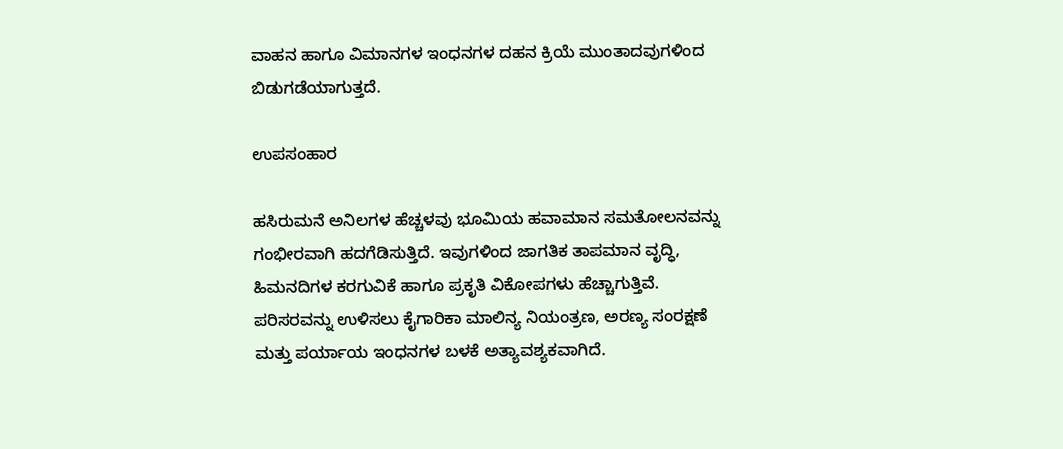ವಾಹನ ಹಾಗೂ ವಿಮಾನಗಳ ಇಂಧನಗಳ ದಹನ ಕ್ರಿಯೆ ಮುಂತಾದವುಗಳಿಂದ ಬಿಡುಗಡೆಯಾಗುತ್ತದೆ.

ಉಪಸಂಹಾರ

ಹಸಿರುಮನೆ ಅನಿಲಗಳ ಹೆಚ್ಚಳವು ಭೂಮಿಯ ಹವಾಮಾನ ಸಮತೋಲನವನ್ನು ಗಂಭೀರವಾಗಿ ಹದಗೆಡಿಸುತ್ತಿದೆ. ಇವುಗಳಿಂದ ಜಾಗತಿಕ ತಾಪಮಾನ ವೃದ್ಧಿ, ಹಿಮನದಿಗಳ ಕರಗುವಿಕೆ ಹಾಗೂ ಪ್ರಕೃತಿ ವಿಕೋಪಗಳು ಹೆಚ್ಚಾಗುತ್ತಿವೆ. ಪರಿಸರವನ್ನು ಉಳಿಸಲು ಕೈಗಾರಿಕಾ ಮಾಲಿನ್ಯ ನಿಯಂತ್ರಣ, ಅರಣ್ಯ ಸಂರಕ್ಷಣೆ ಮತ್ತು ಪರ್ಯಾಯ ಇಂಧನಗಳ ಬಳಕೆ ಅತ್ಯಾವಶ್ಯಕವಾಗಿದೆ.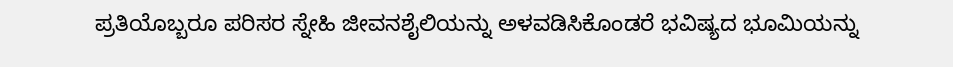ಪ್ರತಿಯೊಬ್ಬರೂ ಪರಿಸರ ಸ್ನೇಹಿ ಜೀವನಶೈಲಿಯನ್ನು ಅಳವಡಿಸಿಕೊಂಡರೆ ಭವಿಷ್ಯದ ಭೂಮಿಯನ್ನು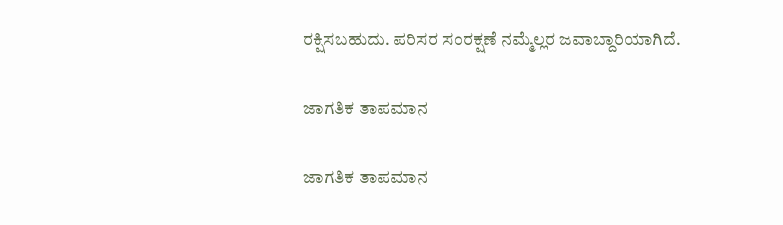ರಕ್ಷಿಸಬಹುದು. ಪರಿಸರ ಸಂರಕ್ಷಣೆ ನಮ್ಮೆಲ್ಲರ ಜವಾಬ್ದಾರಿಯಾಗಿದೆ.

ಜಾಗತಿಕ ತಾಪಮಾನ

ಜಾಗತಿಕ ತಾಪಮಾನ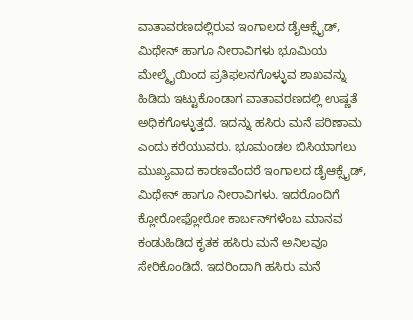ವಾತಾವರಣದಲ್ಲಿರುವ ಇಂಗಾಲದ ಡೈಆಕ್ಸೈಡ್‌, ಮಿಥೇನ್ ಹಾಗೂ ನೀರಾವಿಗಳು ಭೂಮಿಯ ಮೇಲ್ಮೈಯಿಂದ ಪ್ರತಿಫಲನಗೊಳ್ಳುವ ಶಾಖವನ್ನು ಹಿಡಿದು ಇಟ್ಟುಕೊಂಡಾಗ ವಾತಾವರಣದಲ್ಲಿ ಉಷ್ಣತೆ ಅಧಿಕಗೊಳ್ಳುತ್ತದೆ. ಇದನ್ನು ಹಸಿರು ಮನೆ ಪರಿಣಾಮ ಎಂದು ಕರೆಯುವರು. ಭೂಮಂಡಲ ಬಿಸಿಯಾಗಲು ಮುಖ್ಯವಾದ ಕಾರಣವೆಂದರೆ ಇಂಗಾಲದ ಡೈಆಕ್ಸೈಡ್‌, ಮಿಥೇನ್ ಹಾಗೂ ನೀರಾವಿಗಳು. ಇದರೊಂದಿಗೆ ಕ್ಲೋರೋಫ್ಲೋರೋ ಕಾರ್ಬನ್‌ಗಳೆಂಬ ಮಾನವ ಕಂಡುಹಿಡಿದ ಕೃತಕ ಹಸಿರು ಮನೆ ಅನಿಲವೂ ಸೇರಿಕೊಂಡಿದೆ. ಇದರಿಂದಾಗಿ ಹಸಿರು ಮನೆ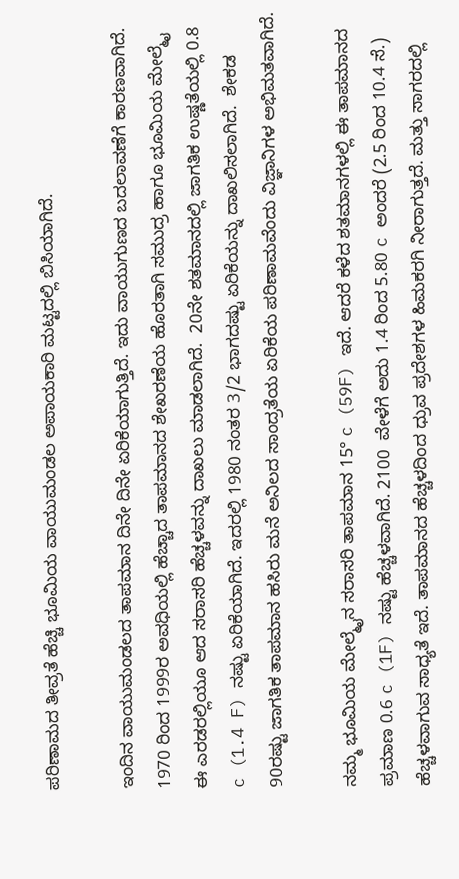ಪರಿಣಾಮದ ತೀವ್ರತೆ ಹೆಚ್ಚಿ ಭೂಮಿಯ ವಾಯುಮಂಡಲ ಅಪಾಯಕಾರಿ ಮಟ್ಟದಲ್ಲಿ ಬಿಸಿಯಾಗಿದೆ.

ಇಂದಿನ ವಾಯುಮಂಡಲದ ತಾಪಮಾನ ದಿನೇ ದಿನೇ ಏರಿಕೆಯಾಗುತ್ತಿದೆ. ಇದು ವಾಯುಗುಣದ ಬದಲಾವಣೆಗೆ ಕಾರಣವಾಗಿದೆ. 1970 ರಿಂದ 1999ರ ಅವಧಿಯಲ್ಲಿ ಹೆಚ್ಚಾದ ತಾಪಮಾನದ ಶೇಖರಣೆಯ ಹೊರತಾಗಿ ಸಮುದ್ರ ಹಾಗೂ ಭೂಮಿಯ ಮೇಲ್ಮೈ ಈ ಎರಡರಲ್ಲಿಯೂ ಆದ ಸರಾಸರಿ ಹೆಚ್ಚಳವನ್ನು ದಾಖಲು ಮಾಡಲಾಗಿದೆ.  20ನೇ ಶತಮಾನದಲ್ಲಿ ಜಾಗತಿಕ ಉಷ್ಣತೆಯಲ್ಲಿ 0.8 c (1.4 F) ನಷ್ಟು ಏರಿಕೆಯಾಗಿದೆ. ಇದರಲ್ಲಿ 1980 ನಂತರ 3/2 ಭಾಗದಷ್ಟು ಏರಿಕೆಯನ್ನು ದಾಖಲಿಸಲಾಗಿದೆ.  ಶೇಕಡ 90ರಷ್ಟು ಜಾಗತಿಕ ತಾಪಮಾನ ಹಸಿರು ಮನೆ ಅನಿಲದ ಸಾಂದ್ರತೆಯ ಏರಿಕೆಯ ಪರಿಣಾಮವೆಂದು ವಿಜ್ಞಾನಿಗಳ ಅಭಿಮತವಾಗಿದೆ.

ನಮ್ಮ ಭೂಮಿಯ ಮೇಲ್ಮೈನ ಸರಾಸರಿ ತಾಪಮಾನ 15° c (59F) ಇದೆ. ಆದರೆ ಕಳೆದ ಶತಮಾನಗಳಲ್ಲಿ ಈ ತಾಪಮಾನದ ಪ್ರಮಾಣ 0.6 c (1F) ನಷ್ಟು ಹೆಚ್ಚಳವಾಗಿದೆ. 2100  ವೇಳೆಗೆ ಅದು 1.4 ರಿಂದ 5.80 c ಅಂದರೆ (2.5 ರಿಂದ 10.4 ಸೆ.) ಹೆಚ್ಚಳವಾಗುವ ಸಾಧ್ಯತೆ ಇದೆ. ತಾಪಮಾನದ ಹೆಚ್ಚಳದಿಂದ ಧ್ರುವ ಪ್ರದೇಶಗಳ ಹಿಮಕರಗಿ ನೀರಾಗುತ್ತದೆ. ಮತ್ತು ಸಾಗರದಲ್ಲಿ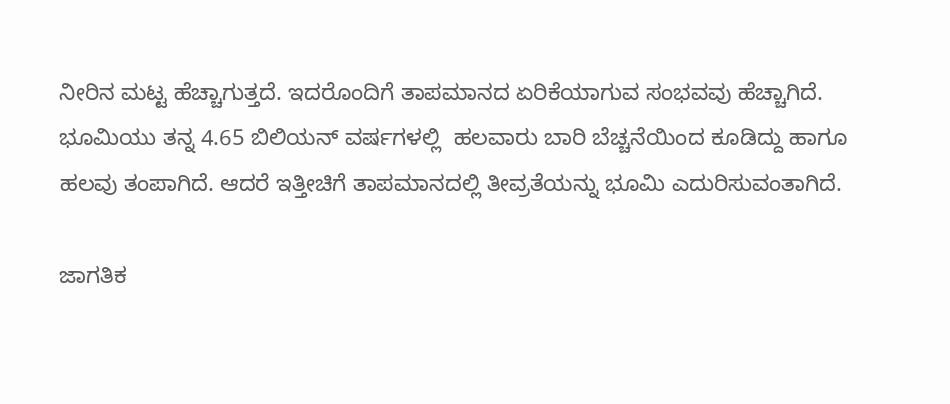ನೀರಿನ ಮಟ್ಟ ಹೆಚ್ಚಾಗುತ್ತದೆ. ಇದರೊಂದಿಗೆ ತಾಪಮಾನದ ಏರಿಕೆಯಾಗುವ ಸಂಭವವು ಹೆಚ್ಚಾಗಿದೆ. ಭೂಮಿಯು ತನ್ನ 4.65 ಬಿಲಿಯನ್ ವರ್ಷಗಳಲ್ಲಿ  ಹಲವಾರು ಬಾರಿ ಬೆಚ್ಚನೆಯಿಂದ ಕೂಡಿದ್ದು ಹಾಗೂ ಹಲವು ತಂಪಾಗಿದೆ. ಆದರೆ ಇತ್ತೀಚಿಗೆ ತಾಪಮಾನದಲ್ಲಿ ತೀವ್ರತೆಯನ್ನು ಭೂಮಿ ಎದುರಿಸುವಂತಾಗಿದೆ.

ಜಾಗತಿಕ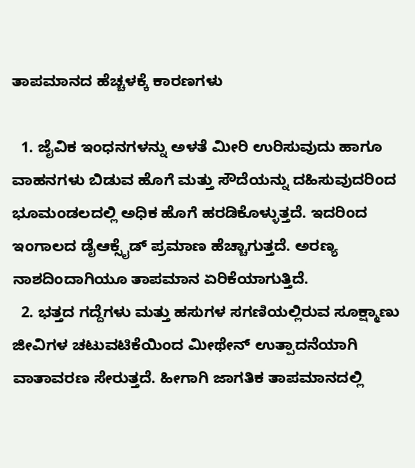ತಾಪಮಾನದ ಹೆಚ್ಚಳಕ್ಕೆ ಕಾರಣಗಳು

  1. ಜೈವಿಕ ಇಂಧನಗಳನ್ನು ಅಳತೆ ಮೀರಿ ಉರಿಸುವುದು ಹಾಗೂ ವಾಹನಗಳು ಬಿಡುವ ಹೊಗೆ ಮತ್ತು ಸೌದೆಯನ್ನು ದಹಿಸುವುದರಿಂದ ಭೂಮಂಡಲದಲ್ಲಿ ಅಧಿಕ ಹೊಗೆ ಹರಡಿಕೊಳ್ಳುತ್ತದೆ. ಇದರಿಂದ ಇಂಗಾಲದ ಡೈಆಕ್ಸೈಡ್‌ ಪ್ರಮಾಣ ಹೆಚ್ಚಾಗುತ್ತದೆ. ಅರಣ್ಯ ನಾಶದಿಂದಾಗಿಯೂ ತಾಪಮಾನ ಏರಿಕೆಯಾಗುತ್ತಿದೆ.
  2. ಭತ್ತದ ಗದ್ದೆಗಳು ಮತ್ತು ಹಸುಗಳ ಸಗಣಿಯಲ್ಲಿರುವ ಸೂಕ್ಷ್ಮಾಣು ಜೀವಿಗಳ ಚಟುವಟಿಕೆಯಿಂದ ಮೀಥೇನ್ ಉತ್ಪಾದನೆಯಾಗಿ ವಾತಾವರಣ ಸೇರುತ್ತದೆ. ಹೀಗಾಗಿ ಜಾಗತಿಕ ತಾಪಮಾನದಲ್ಲಿ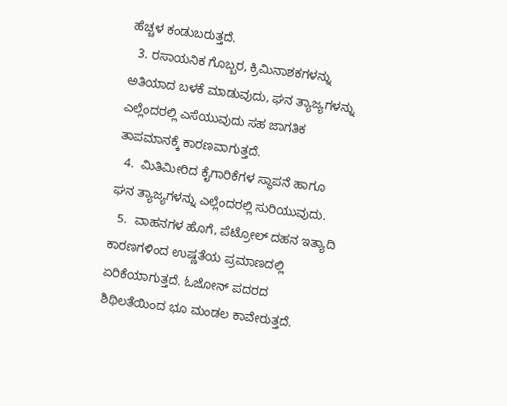ಹೆಚ್ಚಳ ಕಂಡುಬರುತ್ತದೆ.
  3. ರಸಾಯನಿಕ ಗೊಬ್ಬರ, ಕ್ರಿಮಿನಾಶಕಗಳನ್ನು ಅತಿಯಾದ ಬಳಕೆ ಮಾಡುವುದು, ಘನ ತ್ಯಾಜ್ಯಗಳನ್ನು ಎಲ್ಲೆಂದರಲ್ಲಿ ಎಸೆಯುವುದು ಸಹ ಜಾಗತಿಕ ತಾಪಮಾನಕ್ಕೆ ಕಾರಣವಾಗುತ್ತದೆ.
  4.  ಮಿತಿಮೀರಿದ ಕೈಗಾರಿಕೆಗಳ ಸ್ಥಾಪನೆ ಹಾಗೂ ಘನ ತ್ಯಾಜ್ಯಗಳನ್ನು ಎಲ್ಲೆಂದರಲ್ಲಿ ಸುರಿಯುವುದು.
  5.  ವಾಹನಗಳ ಹೊಗೆ, ಪೆಟ್ರೋಲ್‌ ದಹನ ಇತ್ಯಾದಿ ಕಾರಣಗಳಿಂದ ಉಷ್ಣತೆಯ ಪ್ರಮಾಣದಲ್ಲಿ ಏರಿಕೆಯಾಗುತ್ತದೆ. ಓಜೋನ್ ಪದರದ ಶಿಥಿಲತೆಯಿಂದ ಭೂ ಮಂಡಲ ಕಾವೇರುತ್ತದೆ.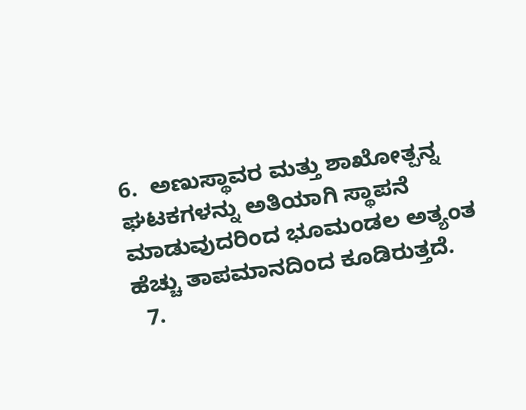6.  ಅಣುಸ್ಥಾವರ ಮತ್ತು ಶಾಖೋತ್ಪನ್ನ ಘಟಕಗಳನ್ನು ಅತಿಯಾಗಿ ಸ್ಥಾಪನೆ ಮಾಡುವುದರಿಂದ ಭೂಮಂಡಲ ಅತ್ಯಂತ ಹೆಚ್ಚು ತಾಪಮಾನದಿಂದ ಕೂಡಿರುತ್ತದೆ.
  7.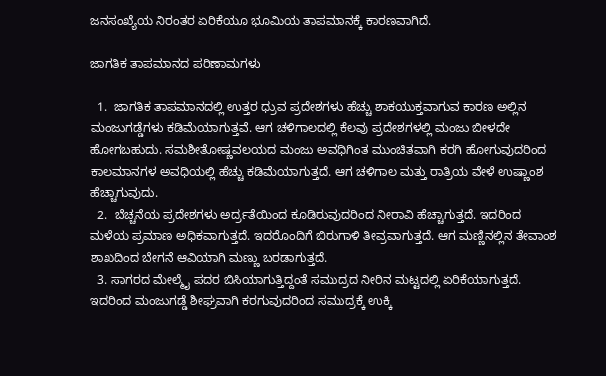ಜನಸಂಖ್ಯೆಯ ನಿರಂತರ ಏರಿಕೆಯೂ ಭೂಮಿಯ ತಾಪಮಾನಕ್ಕೆ ಕಾರಣವಾಗಿದೆ.

ಜಾಗತಿಕ ತಾಪಮಾನದ ಪರಿಣಾಮಗಳು

  1.  ಜಾಗತಿಕ ತಾಪಮಾನದಲ್ಲಿ ಉತ್ತರ ಧ್ರುವ ಪ್ರದೇಶಗಳು ಹೆಚ್ಚು ಶಾಕಯುಕ್ತವಾಗುವ ಕಾರಣ ಅಲ್ಲಿನ ಮಂಜುಗಡ್ಡೆಗಳು ಕಡಿಮೆಯಾಗುತ್ತವೆ. ಆಗ ಚಳಿಗಾಲದಲ್ಲಿ ಕೆಲವು ಪ್ರದೇಶಗಳಲ್ಲಿ ಮಂಜು ಬೀಳದೇ ಹೋಗಬಹುದು. ಸಮಶೀತೋಷ್ಣವಲಯದ ಮಂಜು ಅವಧಿಗಿಂತ ಮುಂಚಿತವಾಗಿ ಕರಗಿ ಹೋಗುವುದರಿಂದ ಕಾಲಮಾನಗಳ ಅವಧಿಯಲ್ಲಿ ಹೆಚ್ಚು ಕಡಿಮೆಯಾಗುತ್ತದೆ. ಆಗ ಚಳಿಗಾಲ ಮತ್ತು ರಾತ್ರಿಯ ವೇಳೆ ಉಷ್ಣಾಂಶ ಹೆಚ್ಚಾಗುವುದು.
  2.  ಬೆಚ್ಚನೆಯ ಪ್ರದೇಶಗಳು ಅರ್ದ್ರತೆಯಿಂದ ಕೂಡಿರುವುದರಿಂದ ನೀರಾವಿ ಹೆಚ್ಚಾಗುತ್ತದೆ. ಇದರಿಂದ ಮಳೆಯ ಪ್ರಮಾಣ ಅಧಿಕವಾಗುತ್ತದೆ. ಇದರೊಂದಿಗೆ ಬಿರುಗಾಳಿ ತೀವ್ರವಾಗುತ್ತದೆ. ಆಗ ಮಣ್ಣಿನಲ್ಲಿನ ತೇವಾಂಶ ಶಾಖದಿಂದ ಬೇಗನೆ ಆವಿಯಾಗಿ ಮಣ್ಣು ಬರಡಾಗುತ್ತದೆ.
  3. ಸಾಗರದ ಮೇಲ್ಮೈ ಪದರ ಬಿಸಿಯಾಗುತ್ತಿದ್ದಂತೆ ಸಮುದ್ರದ ನೀರಿನ ಮಟ್ಟದಲ್ಲಿ ಏರಿಕೆಯಾಗುತ್ತದೆ. ಇದರಿಂದ ಮಂಜುಗಡ್ಡೆ ಶೀಘ್ರವಾಗಿ ಕರಗುವುದರಿಂದ ಸಮುದ್ರಕ್ಕೆ ಉಕ್ಕಿ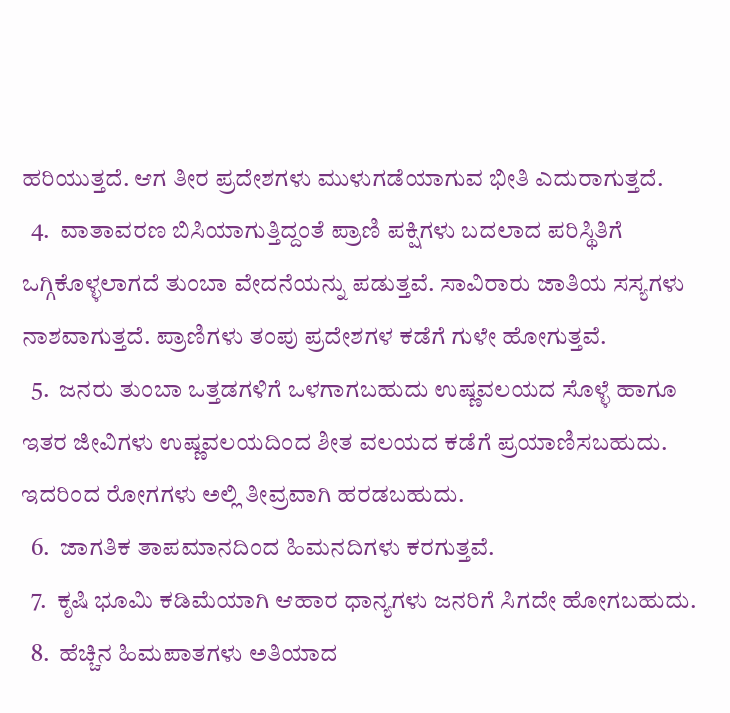ಹರಿಯುತ್ತದೆ. ಆಗ ತೀರ ಪ್ರದೇಶಗಳು ಮುಳುಗಡೆಯಾಗುವ ಭೀತಿ ಎದುರಾಗುತ್ತದೆ.
  4.  ವಾತಾವರಣ ಬಿಸಿಯಾಗುತ್ತಿದ್ದಂತೆ ಪ್ರಾಣಿ ಪಕ್ಷಿಗಳು ಬದಲಾದ ಪರಿಸ್ಥಿತಿಗೆ ಒಗ್ಗಿಕೊಳ್ಳಲಾಗದೆ ತುಂಬಾ ವೇದನೆಯನ್ನು ಪಡುತ್ತವೆ. ಸಾವಿರಾರು ಜಾತಿಯ ಸಸ್ಯಗಳು ನಾಶವಾಗುತ್ತದೆ. ಪ್ರಾಣಿಗಳು ತಂಪು ಪ್ರದೇಶಗಳ ಕಡೆಗೆ ಗುಳೇ ಹೋಗುತ್ತವೆ.
  5.  ಜನರು ತುಂಬಾ ಒತ್ತಡಗಳಿಗೆ ಒಳಗಾಗಬಹುದು ಉಷ್ಣವಲಯದ ಸೊಳ್ಳೆ ಹಾಗೂ ಇತರ ಜೀವಿಗಳು ಉಷ್ಣವಲಯದಿಂದ ಶೀತ ವಲಯದ ಕಡೆಗೆ ಪ್ರಯಾಣಿಸಬಹುದು. ಇದರಿಂದ ರೋಗಗಳು ಅಲ್ಲಿ ತೀವ್ರವಾಗಿ ಹರಡಬಹುದು.
  6.  ಜಾಗತಿಕ ತಾಪಮಾನದಿಂದ ಹಿಮನದಿಗಳು ಕರಗುತ್ತವೆ.
  7.  ಕೃಷಿ ಭೂಮಿ ಕಡಿಮೆಯಾಗಿ ಆಹಾರ ಧಾನ್ಯಗಳು ಜನರಿಗೆ ಸಿಗದೇ ಹೋಗಬಹುದು.
  8.  ಹೆಚ್ಚಿನ ಹಿಮಪಾತಗಳು ಅತಿಯಾದ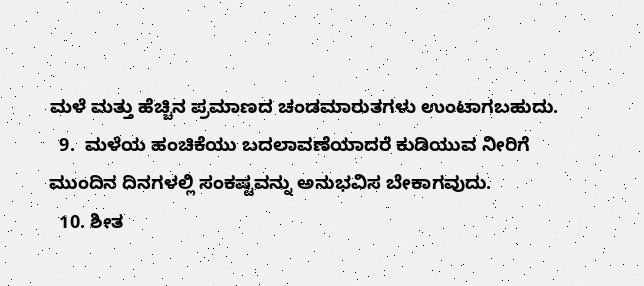ಮಳೆ ಮತ್ತು ಹೆಚ್ಚಿನ ಪ್ರಮಾಣದ ಚಂಡಮಾರುತಗಳು ಉಂಟಾಗಬಹುದು.
  9.  ಮಳೆಯ ಹಂಚಿಕೆಯು ಬದಲಾವಣೆಯಾದರೆ ಕುಡಿಯುವ ನೀರಿಗೆ ಮುಂದಿನ ದಿನಗಳಲ್ಲಿ ಸಂಕಷ್ಟವನ್ನು ಅನುಭವಿಸ ಬೇಕಾಗವುದು.
  10. ಶೀತ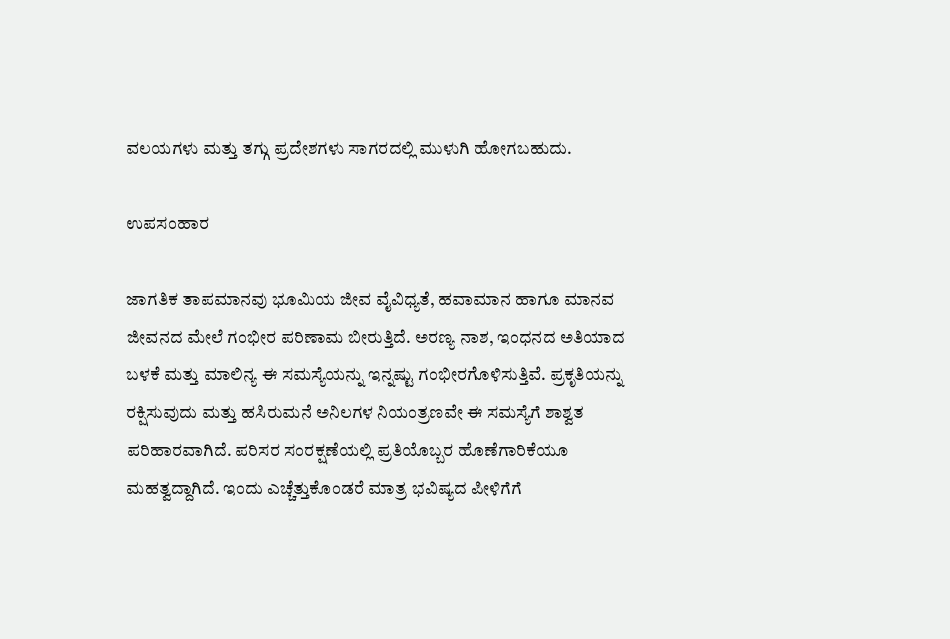ವಲಯಗಳು ಮತ್ತು ತಗ್ಗು ಪ್ರದೇಶಗಳು ಸಾಗರದಲ್ಲಿ ಮುಳುಗಿ ಹೋಗಬಹುದು.

ಉಪಸಂಹಾರ

ಜಾಗತಿಕ ತಾಪಮಾನವು ಭೂಮಿಯ ಜೀವ ವೈವಿಧ್ಯತೆ, ಹವಾಮಾನ ಹಾಗೂ ಮಾನವ ಜೀವನದ ಮೇಲೆ ಗಂಭೀರ ಪರಿಣಾಮ ಬೀರುತ್ತಿದೆ. ಅರಣ್ಯ ನಾಶ, ಇಂಧನದ ಅತಿಯಾದ ಬಳಕೆ ಮತ್ತು ಮಾಲಿನ್ಯ ಈ ಸಮಸ್ಯೆಯನ್ನು ಇನ್ನಷ್ಟು ಗಂಭೀರಗೊಳಿಸುತ್ತಿವೆ. ಪ್ರಕೃತಿಯನ್ನು ರಕ್ಷಿಸುವುದು ಮತ್ತು ಹಸಿರುಮನೆ ಅನಿಲಗಳ ನಿಯಂತ್ರಣವೇ ಈ ಸಮಸ್ಯೆಗೆ ಶಾಶ್ವತ ಪರಿಹಾರವಾಗಿದೆ. ಪರಿಸರ ಸಂರಕ್ಷಣೆಯಲ್ಲಿ ಪ್ರತಿಯೊಬ್ಬರ ಹೊಣೆಗಾರಿಕೆಯೂ ಮಹತ್ವದ್ದಾಗಿದೆ. ಇಂದು ಎಚ್ಚೆತ್ತುಕೊಂಡರೆ ಮಾತ್ರ ಭವಿಷ್ಯದ ಪೀಳಿಗೆಗೆ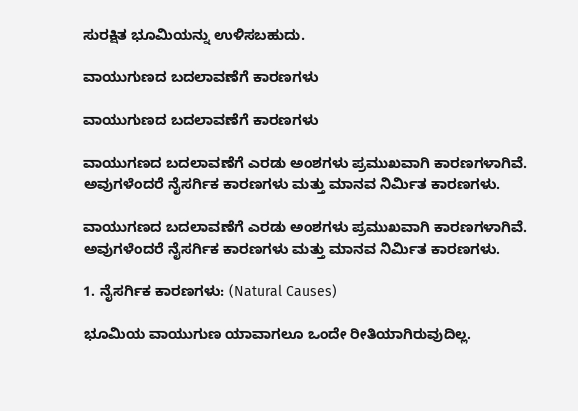ಸುರಕ್ಷಿತ ಭೂಮಿಯನ್ನು ಉಳಿಸಬಹುದು.

ವಾಯುಗುಣದ ಬದಲಾವಣೆಗೆ ಕಾರಣಗಳು

ವಾಯುಗುಣದ ಬದಲಾವಣೆಗೆ ಕಾರಣಗಳು

ವಾಯುಗಣದ ಬದಲಾವಣೆಗೆ ಎರಡು ಅಂಶಗಳು ಪ್ರಮುಖವಾಗಿ ಕಾರಣಗಳಾಗಿವೆ. ಅವುಗಳೆಂದರೆ ನೈಸರ್ಗಿಕ ಕಾರಣಗಳು ಮತ್ತು ಮಾನವ ನಿರ್ಮಿತ ಕಾರಣಗಳು.

ವಾಯುಗಣದ ಬದಲಾವಣೆಗೆ ಎರಡು ಅಂಶಗಳು ಪ್ರಮುಖವಾಗಿ ಕಾರಣಗಳಾಗಿವೆ. ಅವುಗಳೆಂದರೆ ನೈಸರ್ಗಿಕ ಕಾರಣಗಳು ಮತ್ತು ಮಾನವ ನಿರ್ಮಿತ ಕಾರಣಗಳು.

1. ನೈಸರ್ಗಿಕ ಕಾರಣಗಳು: (Natural Causes)

ಭೂಮಿಯ ವಾಯುಗುಣ ಯಾವಾಗಲೂ ಒಂದೇ ರೀತಿಯಾಗಿರುವುದಿಲ್ಲ.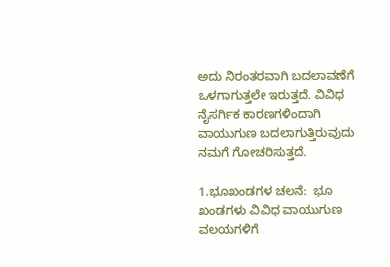ಅದು ನಿರಂತರವಾಗಿ ಬದಲಾವಣೆಗೆ ಒಳಗಾಗುತ್ತಲೇ ಇರುತ್ತದೆ. ವಿವಿಧ ನೈಸರ್ಗಿಕ ಕಾರಣಗಳಿಂದಾಗಿ ವಾಯುಗುಣ ಬದಲಾಗುತ್ತಿರುವುದು ನಮಗೆ ಗೋಚರಿಸುತ್ತದೆ.

1.ಭೂಖಂಡಗಳ ಚಲನೆ:  ಭೂ ಖಂಡಗಳು ವಿವಿಧ ವಾಯುಗುಣ ವಲಯಗಳಿಗೆ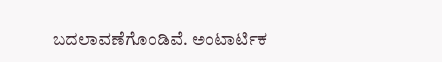ಬದಲಾವಣೆಗೊಂಡಿವೆ. ಅಂಟಾರ್ಟಿಕ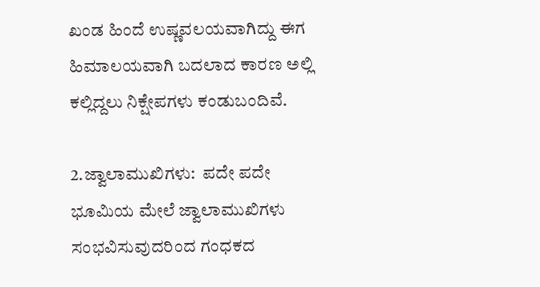ಖಂಡ ಹಿಂದೆ ಉಷ್ಣವಲಯವಾಗಿದ್ದು ಈಗ ಹಿಮಾಲಯವಾಗಿ ಬದಲಾದ ಕಾರಣ ಅಲ್ಲಿ ಕಲ್ಲಿದ್ದಲು ನಿಕ್ಷೇಪಗಳು ಕಂಡುಬಂದಿವೆ.

2.ಜ್ವಾಲಾಮುಖಿಗಳು:  ಪದೇ ಪದೇ ಭೂಮಿಯ ಮೇಲೆ ಜ್ವಾಲಾಮುಖಿಗಳು ಸಂಭವಿಸುವುದರಿಂದ ಗಂಧಕದ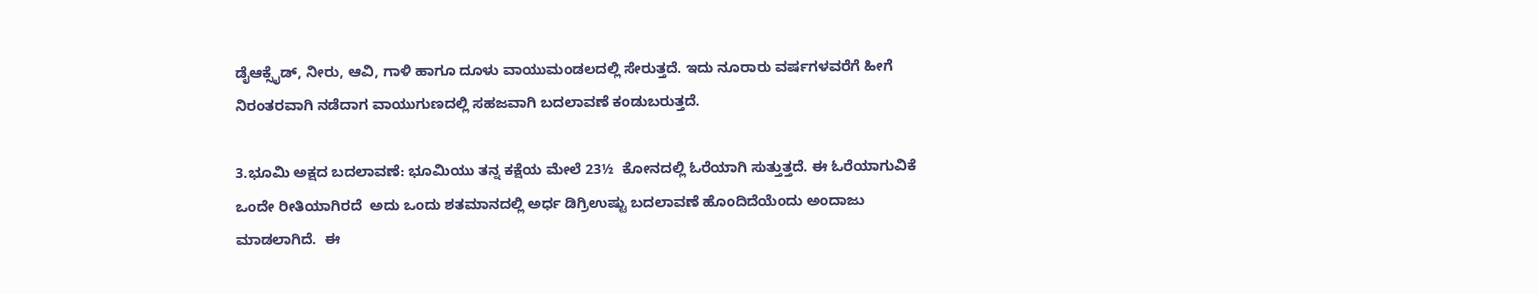ಡೈಆಕ್ಸೈಡ್‌, ನೀರು, ಆವಿ, ಗಾಳಿ ಹಾಗೂ ದೂಳು ವಾಯುಮಂಡಲದಲ್ಲಿ ಸೇರುತ್ತದೆ. ಇದು ನೂರಾರು ವರ್ಷಗಳವರೆಗೆ ಹೀಗೆ ನಿರಂತರವಾಗಿ ನಡೆದಾಗ ವಾಯುಗುಣದಲ್ಲಿ ಸಹಜವಾಗಿ ಬದಲಾವಣೆ ಕಂಡುಬರುತ್ತದೆ.

3.ಭೂಮಿ ಅಕ್ಷದ ಬದಲಾವಣೆ: ಭೂಮಿಯು ತನ್ನ ಕಕ್ಷೆಯ ಮೇಲೆ 23½  ಕೋನದಲ್ಲಿ ಓರೆಯಾಗಿ ಸುತ್ತುತ್ತದೆ. ಈ ಓರೆಯಾಗುವಿಕೆ ಒಂದೇ ರೀತಿಯಾಗಿರದೆ  ಅದು ಒಂದು ಶತಮಾನದಲ್ಲಿ ಅರ್ಧ ಡಿಗ್ರಿಉಷ್ಟು ಬದಲಾವಣೆ ಹೊಂದಿದೆಯೆಂದು ಅಂದಾಜು ಮಾಡಲಾಗಿದೆ.  ಈ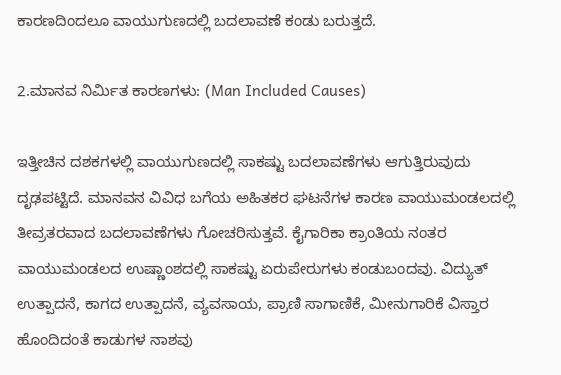ಕಾರಣದಿಂದಲೂ ವಾಯುಗುಣದಲ್ಲಿ ಬದಲಾವಣೆ ಕಂಡು ಬರುತ್ತದೆ.

2.ಮಾನವ ನಿರ್ಮಿತ ಕಾರಣಗಳು: (Man Included Causes)

ಇತ್ತೀಚಿನ ದಶಕಗಳಲ್ಲಿ ವಾಯುಗುಣದಲ್ಲಿ ಸಾಕಷ್ಟು ಬದಲಾವಣೆಗಳು ಆಗುತ್ತಿರುವುದು ದೃಢಪಟ್ಟಿದೆ. ಮಾನವನ ವಿವಿಧ ಬಗೆಯ ಅಹಿತಕರ ಘಟನೆಗಳ ಕಾರಣ ವಾಯುಮಂಡಲದಲ್ಲಿ ತೀವ್ರತರವಾದ ಬದಲಾವಣೆಗಳು ಗೋಚರಿಸುತ್ತವೆ. ಕೈಗಾರಿಕಾ ಕ್ರಾಂತಿಯ ನಂತರ ವಾಯುಮಂಡಲದ ಉಷ್ಣಾಂಶದಲ್ಲಿ ಸಾಕಷ್ಟು ಏರುಪೇರುಗಳು ಕಂಡುಬಂದವು. ವಿದ್ಯುತ್ ಉತ್ಪಾದನೆ, ಕಾಗದ ಉತ್ಪಾದನೆ, ವ್ಯವಸಾಯ, ಪ್ರಾಣಿ ಸಾಗಾಣಿಕೆ, ಮೀನುಗಾರಿಕೆ ವಿಸ್ತಾರ ಹೊಂದಿದಂತೆ ಕಾಡುಗಳ ನಾಶವು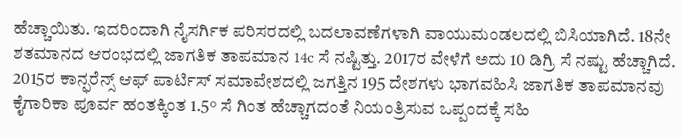ಹೆಚ್ಚಾಯಿತು. ಇದರಿಂದಾಗಿ ನೈಸರ್ಗಿಕ ಪರಿಸರದಲ್ಲಿ ಬದಲಾವಣೆಗಳಾಗಿ ವಾಯುಮಂಡಲದಲ್ಲಿ ಬಿಸಿಯಾಗಿದೆ. 18ನೇ ಶತಮಾನದ ಆರಂಭದಲ್ಲಿ ಜಾಗತಿಕ ತಾಪಮಾನ 14c ಸೆ ನಷ್ಟಿತ್ತು. 2017ರ ವೇಳೆಗೆ ಅದು 10 ಡಿಗ್ರಿ ಸೆ ನಷ್ಟು ಹೆಚ್ಚಾಗಿದೆ. 2015ರ ಕಾನ್ಫರೆನ್ಸ್ ಆಫ್ ಪಾರ್ಟಿಸ್‌ ಸಮಾವೇಶದಲ್ಲಿ ಜಗತ್ತಿನ 195 ದೇಶಗಳು ಭಾಗವಹಿಸಿ ಜಾಗತಿಕ ತಾಪಮಾನವು ಕೈಗಾರಿಕಾ ಪೂರ್ವ ಹಂತಕ್ಕಿಂತ 1.5° ಸೆ ಗಿಂತ ಹೆಚ್ಚಾಗದಂತೆ ನಿಯಂತ್ರಿಸುವ ಒಪ್ಪಂದಕ್ಕೆ ಸಹಿ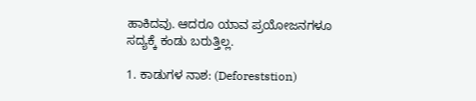ಹಾಕಿದವು. ಆದರೂ ಯಾವ ಪ್ರಯೋಜನಗಳೂ ಸದ್ಯಕ್ಕೆ ಕಂಡು ಬರುತ್ತಿಲ್ಲ.

1. ಕಾಡುಗಳ ನಾಶ: (Deforeststion)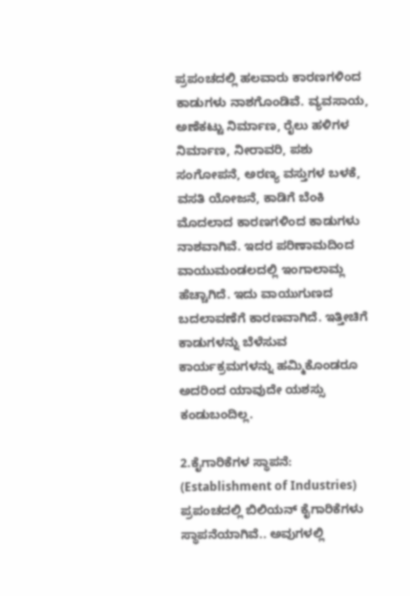ಪ್ರಪಂಚದಲ್ಲಿ ಹಲವಾರು ಕಾರಣಗಳಿಂದ ಕಾಡುಗಳು ನಾಶಗೊಂಡಿವೆ. ವ್ಯವಸಾಯ, ಅಣೆಕಟ್ಟು ನಿರ್ಮಾಣ, ರೈಲು ಹಳಿಗಳ ನಿರ್ಮಾಣ, ನೀರಾವರಿ, ಪಶು ಸಂಗೋಪನೆ, ಅರಣ್ಯ ವಸ್ತುಗಳ ಬಳಕೆ, ವಸತಿ ಯೋಜನೆ, ಕಾಡಿಗೆ ಬೆಂಕಿ ಮೊದಲಾದ ಕಾರಣಗಳಿಂದ ಕಾಡುಗಳು ನಾಶವಾಗಿವೆ. ಇದರ ಪರಿಣಾಮದಿಂದ ವಾಯುಮಂಡಲದಲ್ಲಿ ಇಂಗಾಲಾಮ್ಲ ಹೆಚ್ಚಾಗಿದೆ. ಇದು ವಾಯುಗುಣದ ಬದಲಾವಣೆಗೆ ಕಾರಣವಾಗಿದೆ. ಇತ್ತೀಚಿಗೆ ಕಾಡುಗಳನ್ನು ಬೆಳೆಸುವ ಕಾರ್ಯಕ್ರಮಗಳನ್ನು ಹಮ್ಮಿಕೊಂಡರೂ ಅದರಿಂದ ಯಾವುದೇ ಯಶಸ್ಸು ಕಂಡುಬಂದಿಲ್ಲ.

2.ಕೈಗಾರಿಕೆಗಳ ಸ್ಥಾಪನೆ: (Establishment of Industries) ಪ್ರಪಂಚದಲ್ಲಿ ಬಿಲಿಯನ್ ಕೈಗಾರಿಕೆಗಳು ಸ್ಥಾಪನೆಯಾಗಿವೆ.. ಅವುಗಳಲ್ಲಿ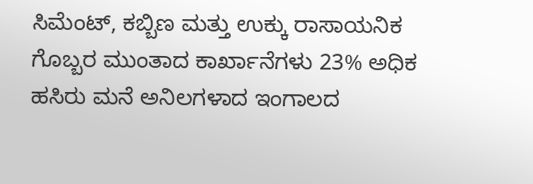ಸಿಮೆಂಟ್, ಕಬ್ಬಿಣ ಮತ್ತು ಉಕ್ಕು ರಾಸಾಯನಿಕ ಗೊಬ್ಬರ ಮುಂತಾದ ಕಾರ್ಖಾನೆಗಳು 23% ಅಧಿಕ ಹಸಿರು ಮನೆ ಅನಿಲಗಳಾದ ಇಂಗಾಲದ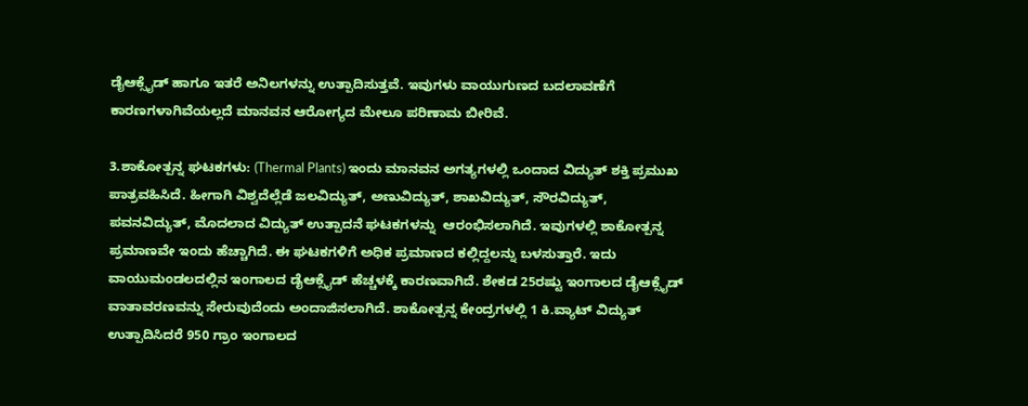ಡೈಆಕ್ಸೈಡ್‌ ಹಾಗೂ ಇತರೆ ಅನಿಲಗಳನ್ನು ಉತ್ಪಾದಿಸುತ್ತವೆ. ಇವುಗಳು ವಾಯುಗುಣದ ಬದಲಾವಣೆಗೆ ಕಾರಣಗಳಾಗಿವೆಯಲ್ಲದೆ ಮಾನವನ ಆರೋಗ್ಯದ ಮೇಲೂ ಪರಿಣಾಮ ಬೀರಿವೆ.

3.ಶಾಕೋತ್ಪನ್ನ ಘಟಕಗಳು: (Thermal Plants) ಇಂದು ಮಾನವನ ಅಗತ್ಯಗಳಲ್ಲಿ ಒಂದಾದ ವಿದ್ಯುತ್ ಶಕ್ತಿ ಪ್ರಮುಖ ಪಾತ್ರವಹಿಸಿದೆ. ಹೀಗಾಗಿ ವಿಶ್ವದೆಲ್ಲೆಡೆ ಜಲವಿದ್ಯುತ್, ಅಣುವಿದ್ಯುತ್, ಶಾಖವಿದ್ಯುತ್, ಸೌರವಿದ್ಯುತ್, ಪವನವಿದ್ಯುತ್, ಮೊದಲಾದ ವಿದ್ಯುತ್ ಉತ್ಪಾದನೆ ಘಟಕಗಳನ್ನು  ಆರಂಭಿಸಲಾಗಿದೆ. ಇವುಗಳಲ್ಲಿ ಶಾಕೋತ್ಪನ್ನ ಪ್ರಮಾಣವೇ ಇಂದು ಹೆಚ್ಚಾಗಿದೆ. ಈ ಘಟಕಗಳಿಗೆ ಅಧಿಕ ಪ್ರಮಾಣದ ಕಲ್ಲಿದ್ದಲನ್ನು ಬಳಸುತ್ತಾರೆ. ಇದು ವಾಯುಮಂಡಲದಲ್ಲಿನ ಇಂಗಾಲದ ಡೈಆಕ್ಸೈಡ್‌ ಹೆಚ್ಚಳಕ್ಕೆ ಕಾರಣವಾಗಿದೆ. ಶೇಕಡ 25ರಷ್ಟು ಇಂಗಾಲದ ಡೈಆಕ್ಸೈಡ್‌ ವಾತಾವರಣವನ್ನು ಸೇರುವುದೆಂದು ಅಂದಾಜಿಸಲಾಗಿದೆ. ಶಾಕೋತ್ಪನ್ನ ಕೇಂದ್ರಗಳಲ್ಲಿ 1 ಕಿ.ವ್ಯಾಟ್‌ ವಿದ್ಯುತ್ ಉತ್ಪಾದಿಸಿದರೆ 950 ಗ್ರಾಂ ಇಂಗಾಲದ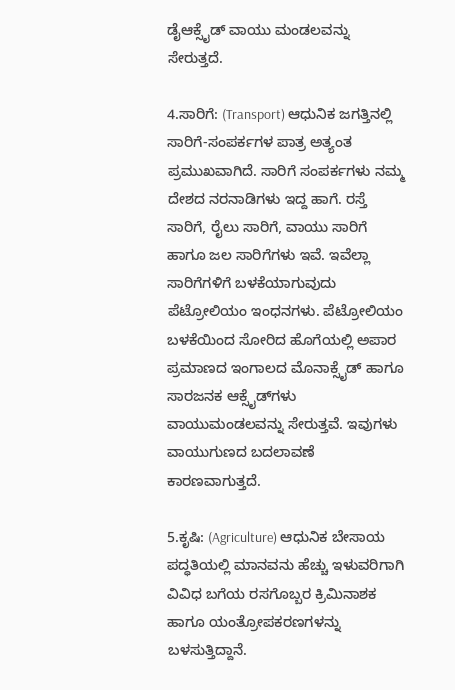ಡೈಆಕ್ಸೈಡ್‌ ವಾಯು ಮಂಡಲವನ್ನು ಸೇರುತ್ತದೆ.

4.ಸಾರಿಗೆ: (Transport) ಆಧುನಿಕ ಜಗತ್ತಿನಲ್ಲಿ ಸಾರಿಗೆ-ಸಂಪರ್ಕಗಳ ಪಾತ್ರ ಅತ್ಯಂತ ಪ್ರಮುಖವಾಗಿದೆ. ಸಾರಿಗೆ ಸಂಪರ್ಕಗಳು ನಮ್ಮ ದೇಶದ ನರನಾಡಿಗಳು ಇದ್ದ ಹಾಗೆ. ರಸ್ತೆ ಸಾರಿಗೆ, ರೈಲು ಸಾರಿಗೆ, ವಾಯು ಸಾರಿಗೆ ಹಾಗೂ ಜಲ ಸಾರಿಗೆಗಳು ಇವೆ. ಇವೆಲ್ಲಾ ಸಾರಿಗೆಗಳಿಗೆ ಬಳಕೆಯಾಗುವುದು ಪೆಟ್ರೋಲಿಯಂ ಇಂಧನಗಳು. ಪೆಟ್ರೋಲಿಯಂ ಬಳಕೆಯಿಂದ ಸೋರಿದ ಹೊಗೆಯಲ್ಲಿ ಅಪಾರ ಪ್ರಮಾಣದ ಇಂಗಾಲದ ಮೊನಾಕ್ಸೈಡ್ ಹಾಗೂ ಸಾರಜನಕ ಆಕ್ಸೈಡ್‌ಗಳು ವಾಯುಮಂಡಲವನ್ನು ಸೇರುತ್ತವೆ. ಇವುಗಳು ವಾಯುಗುಣದ ಬದಲಾವಣೆ ಕಾರಣವಾಗುತ್ತದೆ.

5.ಕೃಷಿ: (Agriculture) ಆಧುನಿಕ ಬೇಸಾಯ ಪದ್ಧತಿಯಲ್ಲಿ ಮಾನವನು ಹೆಚ್ಚು ಇಳುವರಿಗಾಗಿ ವಿವಿಧ ಬಗೆಯ ರಸಗೊಬ್ಬರ ಕ್ರಿಮಿನಾಶಕ ಹಾಗೂ ಯಂತ್ರೋಪಕರಣಗಳನ್ನು ಬಳಸುತ್ತಿದ್ದಾನೆ.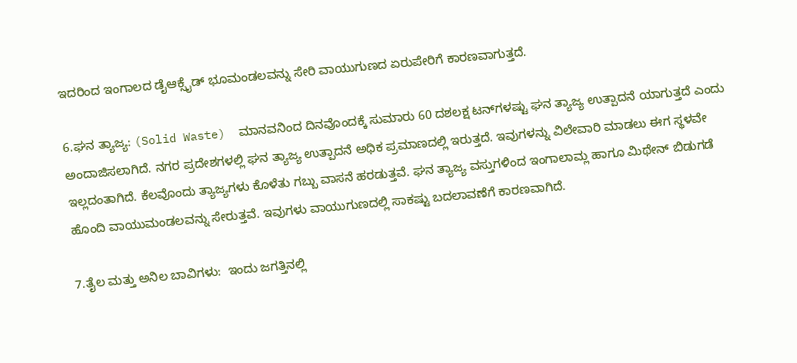ಇದರಿಂದ ಇಂಗಾಲದ ಡೈಆಕ್ಸೈಡ್‌ ಭೂಮಂಡಲವನ್ನು ಸೇರಿ ವಾಯುಗುಣದ ಏರುಪೇರಿಗೆ ಕಾರಣವಾಗುತ್ತದೆ.

6.ಘನ ತ್ಯಾಜ್ಯ: (Solid Waste)  ಮಾನವನಿಂದ ದಿನವೊಂದಕ್ಕೆ ಸುಮಾರು 60 ದಶಲಕ್ಷ ಟನ್‌ಗಳಷ್ಟು ಘನ ತ್ಯಾಜ್ಯ ಉತ್ಪಾದನೆ ಯಾಗುತ್ತದೆ ಎಂದು ಅಂದಾಜಿಸಲಾಗಿದೆ. ನಗರ ಪ್ರದೇಶಗಳಲ್ಲಿ ಘನ ತ್ಯಾಜ್ಯ ಉತ್ಪಾದನೆ ಅಧಿಕ ಪ್ರಮಾಣದಲ್ಲಿ ಇರುತ್ತದೆ. ಇವುಗಳನ್ನು ವಿಲೇವಾರಿ ಮಾಡಲು ಈಗ ಸ್ಥಳವೇ ಇಲ್ಲದಂತಾಗಿದೆ. ಕೆಲವೊಂದು ತ್ಯಾಜ್ಯಗಳು ಕೊಳೆತು ಗಬ್ಬು ವಾಸನೆ ಹರಡುತ್ತವೆ. ಘನ ತ್ಯಾಜ್ಯ ವಸ್ತುಗಳಿಂದ ಇಂಗಾಲಾಮ್ಲ ಹಾಗೂ ಮಿಥೇನ್ ಬಿಡುಗಡೆ ಹೊಂದಿ ವಾಯುಮಂಡಲವನ್ನು ಸೇರುತ್ತವೆ. ಇವುಗಳು ವಾಯುಗುಣದಲ್ಲಿ ಸಾಕಷ್ಟು ಬದಲಾವಣೆಗೆ ಕಾರಣವಾಗಿದೆ.

7.ತೈಲ ಮತ್ತು ಅನಿಲ ಬಾವಿಗಳು:  ಇಂದು ಜಗತ್ತಿನಲ್ಲಿ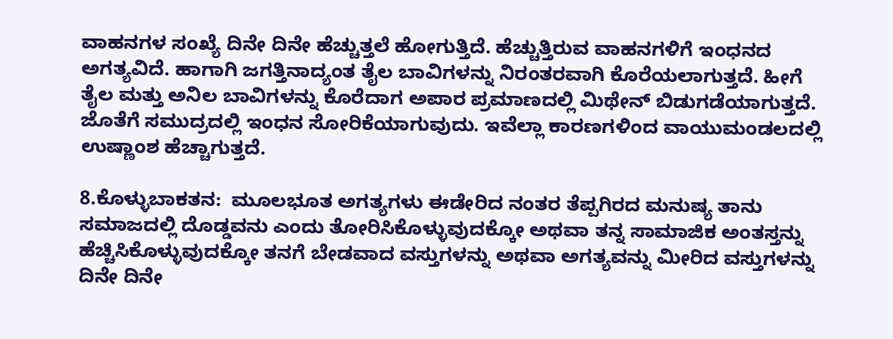ವಾಹನಗಳ ಸಂಖ್ಯೆ ದಿನೇ ದಿನೇ ಹೆಚ್ಚುತ್ತಲೆ ಹೋಗುತ್ತಿದೆ. ಹೆಚ್ಚುತ್ತಿರುವ ವಾಹನಗಳಿಗೆ ಇಂಧನದ ಅಗತ್ಯವಿದೆ. ಹಾಗಾಗಿ ಜಗತ್ತಿನಾದ್ಯಂತ ತೈಲ ಬಾವಿಗಳನ್ನು ನಿರಂತರವಾಗಿ ಕೊರೆಯಲಾಗುತ್ತದೆ. ಹೀಗೆ ತೈಲ ಮತ್ತು ಅನಿಲ ಬಾವಿಗಳನ್ನು ಕೊರೆದಾಗ ಅಪಾರ ಪ್ರಮಾಣದಲ್ಲಿ ಮಿಥೇನ್‌ ಬಿಡುಗಡೆಯಾಗುತ್ತದೆ. ಜೊತೆಗೆ ಸಮುದ್ರದಲ್ಲಿ ಇಂಧನ ಸೋರಿಕೆಯಾಗುವುದು. ಇವೆಲ್ಲಾ ಕಾರಣಗಳಿಂದ ವಾಯುಮಂಡಲದಲ್ಲಿ ಉಷ್ಣಾಂಶ ಹೆಚ್ಚಾಗುತ್ತದೆ.

8.ಕೊಳ್ಳುಬಾಕತನ:  ಮೂಲಭೂತ ಅಗತ್ಯಗಳು ಈಡೇರಿದ ನಂತರ ತೆಪ್ಪಗಿರದ ಮನುಷ್ಯ ತಾನು ಸಮಾಜದಲ್ಲಿ ದೊಡ್ಡವನು ಎಂದು ತೋರಿಸಿಕೊಳ್ಳುವುದಕ್ಕೋ ಅಥವಾ ತನ್ನ ಸಾಮಾಜಿಕ ಅಂತಸ್ತನ್ನು ಹೆಚ್ಚಿಸಿಕೊಳ್ಳುವುದಕ್ಕೋ ತನಗೆ ಬೇಡವಾದ ವಸ್ತುಗಳನ್ನು ಅಥವಾ ಅಗತ್ಯವನ್ನು ಮೀರಿದ ವಸ್ತುಗಳನ್ನು ದಿನೇ ದಿನೇ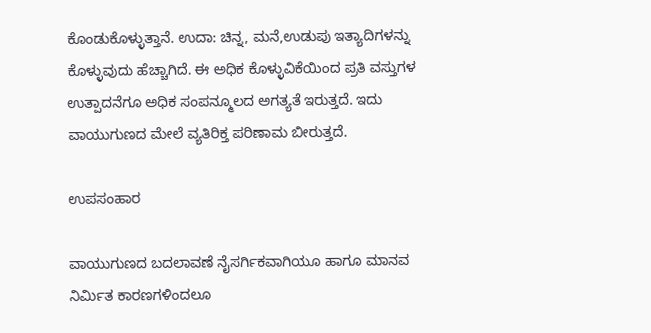ಕೊಂಡುಕೊಳ್ಳುತ್ತಾನೆ. ಉದಾ: ಚಿನ್ನ, ಮನೆ,ಉಡುಪು ಇತ್ಯಾದಿಗಳನ್ನು ಕೊಳ್ಳುವುದು ಹೆಚ್ಚಾಗಿದೆ. ಈ ಅಧಿಕ ಕೊಳ್ಳುವಿಕೆಯಿಂದ ಪ್ರತಿ ವಸ್ತುಗಳ ಉತ್ಪಾದನೆಗೂ ಅಧಿಕ ಸಂಪನ್ಮೂಲದ ಅಗತ್ಯತೆ ಇರುತ್ತದೆ. ಇದು ವಾಯುಗುಣದ ಮೇಲೆ ವ್ಯತಿರಿಕ್ತ ಪರಿಣಾಮ ಬೀರುತ್ತದೆ.

ಉಪಸಂಹಾರ

ವಾಯುಗುಣದ ಬದಲಾವಣೆ ನೈಸರ್ಗಿಕವಾಗಿಯೂ ಹಾಗೂ ಮಾನವ ನಿರ್ಮಿತ ಕಾರಣಗಳಿಂದಲೂ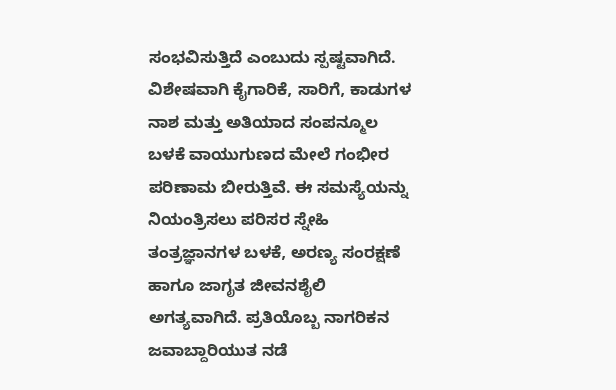ಸಂಭವಿಸುತ್ತಿದೆ ಎಂಬುದು ಸ್ಪಷ್ಟವಾಗಿದೆ. ವಿಶೇಷವಾಗಿ ಕೈಗಾರಿಕೆ, ಸಾರಿಗೆ, ಕಾಡುಗಳ ನಾಶ ಮತ್ತು ಅತಿಯಾದ ಸಂಪನ್ಮೂಲ ಬಳಕೆ ವಾಯುಗುಣದ ಮೇಲೆ ಗಂಭೀರ ಪರಿಣಾಮ ಬೀರುತ್ತಿವೆ. ಈ ಸಮಸ್ಯೆಯನ್ನು ನಿಯಂತ್ರಿಸಲು ಪರಿಸರ ಸ್ನೇಹಿ ತಂತ್ರಜ್ಞಾನಗಳ ಬಳಕೆ, ಅರಣ್ಯ ಸಂರಕ್ಷಣೆ ಹಾಗೂ ಜಾಗೃತ ಜೀವನಶೈಲಿ ಅಗತ್ಯವಾಗಿದೆ. ಪ್ರತಿಯೊಬ್ಬ ನಾಗರಿಕನ ಜವಾಬ್ದಾರಿಯುತ ನಡೆ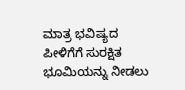ಮಾತ್ರ ಭವಿಷ್ಯದ ಪೀಳಿಗೆಗೆ ಸುರಕ್ಷಿತ ಭೂಮಿಯನ್ನು ನೀಡಲು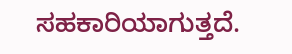ಸಹಕಾರಿಯಾಗುತ್ತದೆ.